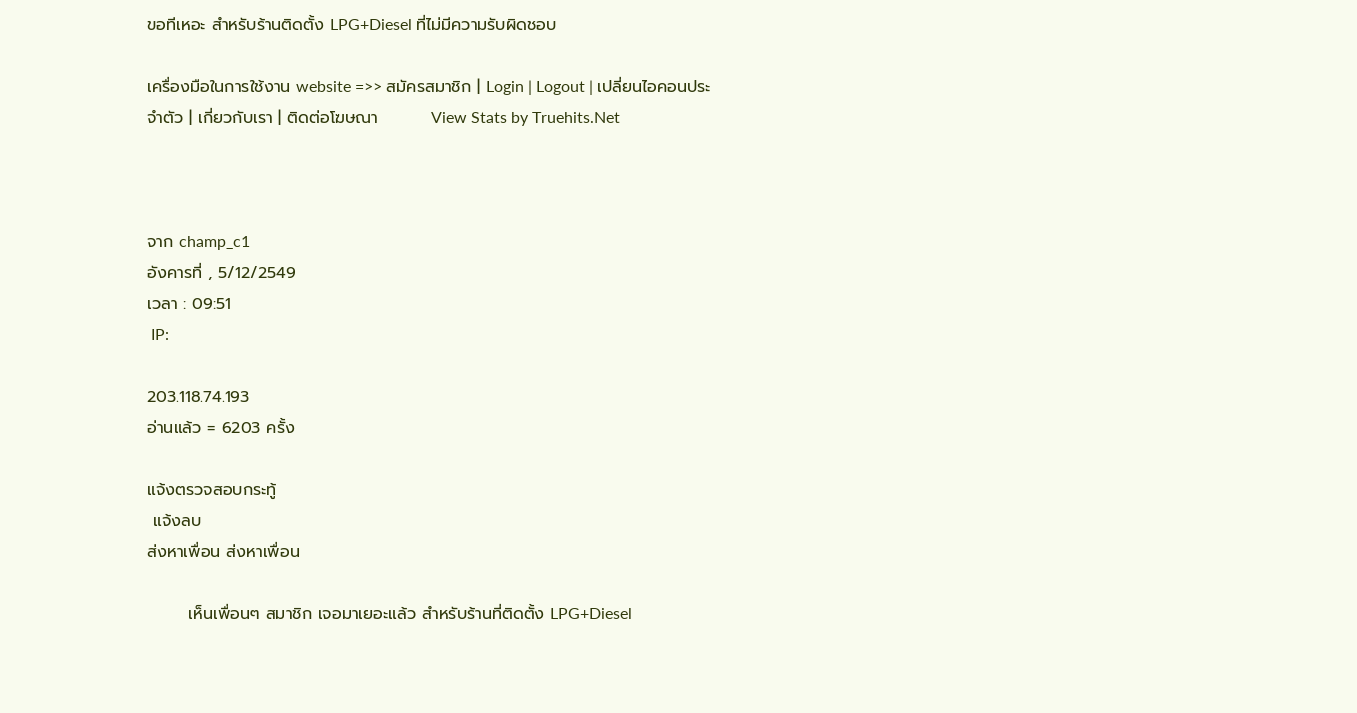ขอทีเหอะ สำหรับร้านติดตั้ง LPG+Diesel ที่ไม่มีความรับผิดชอบ

เครื่องมือในการใช้งาน website =>> สมัครสมาชิก | Login | Logout | เปลี่ยนไอคอนประจำตัว | เกี่ยวกับเรา | ติดต่อโฆษณา         View Stats by Truehits.Net



จาก champ_c1
อังคารที่ , 5/12/2549
เวลา : 09:51
 IP:

203.118.74.193
อ่านแล้ว = 6203 ครั้ง

แจ้งตรวจสอบกระทู้
 แจ้งลบ
ส่งหาเพื่อน ส่งหาเพื่อน

       เห็นเพื่อนๆ สมาชิก เจอมาเยอะแล้ว สำหรับร้านที่ติดตั้ง LPG+Diesel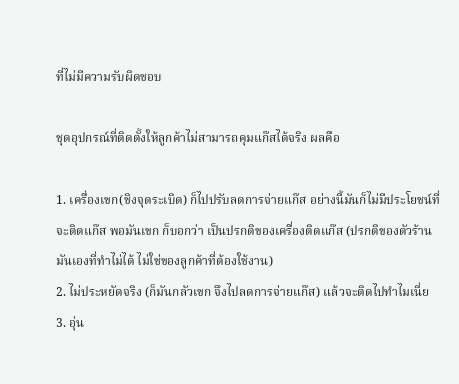ที่ไม่มีความรับผิดชอบ

ชุดอุปกรณ์ที่ติดตั้งให้ลูกค้าไม่สามารถคุมแก๊สได้จริง ผลคือ

1. เครื่องเขก(ชิงจุดระเบิด) ก็ไปปรับลดการจ่ายแก๊ส อย่างนี้มันก็ไม่มีประโยชน์ที่จะติดแก๊ส พอมันเขก ก็บอกว่า เป็นปรกติของเครื่องติดแก๊ส (ปรกติของตัวร้านมันเองที่ทำไม่ได้ ไม่ใช่ของลูกค้าที่ต้องใช้งาน)
2. ไม่ประหยัดจริง (ก็มันกลัวเขก จึงไปลดการจ่ายแก๊ส) แล้วจะติดไปทำไมเนี่ย
3. อุ่น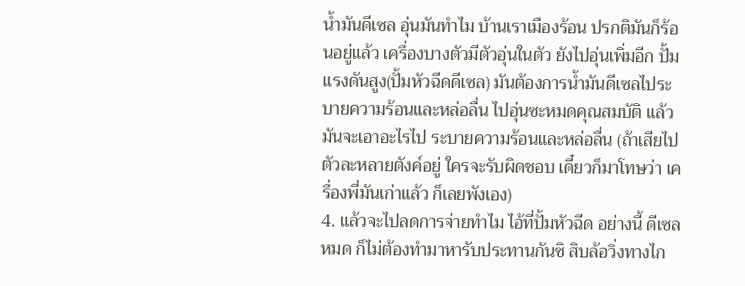น้ำมันดีเซล อุ่นมันทำไม บ้านเราเมืองร้อน ปรกติมันก็ร้อนอยู่แล้ว เครื่องบางตัวมีตัวอุ่นในตัว ยังไปอุ่นเพิ่มอีก ปั้มแรงดันสูง(ปั้มหัวฉีดดีเซล) มันต้องการน้ำมันดีเซลไประบายความร้อนและหล่อลื่น ไปอุ่นซะหมดคุณสมบัติ แล้วมันจะเอาอะไรไป ระบายความร้อนและหล่อลื่น (ถ้าเสียไป ตัวละหลายตังค์อยู่ ใครจะรับผิดชอบ เดี๋ยวก็มาโทษว่า เครื่องพี่มันเก่าแล้ว ก็เลยพังเอง)
4. แล้วจะไปลดการจ่ายทำไม ไอ้ที่ปั้มหัวฉีด อย่างนี้ ดีเซลหมด ก็ไม่ต้องทำมาหารับประทานกันซิ สิบล้อวิ่งทางไก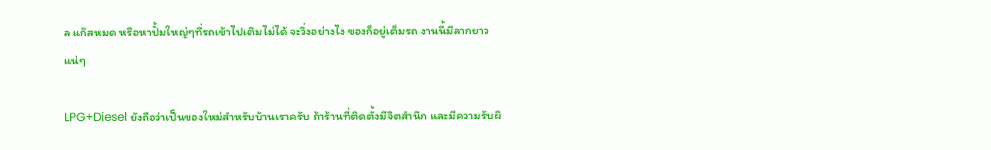ล แก๊สหมด หรือหาปั้มใหญ่ๆที่รถเข้าไปเติมไม่ได้ จะวิ่งอย่างไง ของก็อยู่เต็มรถ งานนี้มีลากยาวแน่ๆ

LPG+Diesel ยังถือว่าเป็นของใหม่สำหรับบ้านเราครับ ถ้าร้านที่ติดตั้งมีจิตสำนึก และมีความรับผิ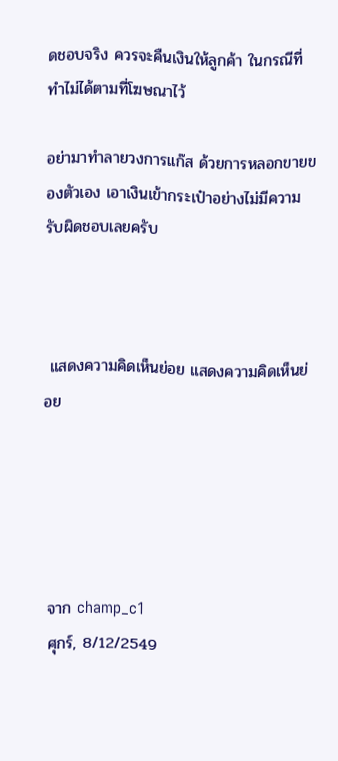ดชอบจริง ควรจะคืนเงินให้ลูกค้า ในกรณีที่ทำไม่ได้ตามที่โฆษณาไว้

อย่ามาทำลายวงการแก๊ส ด้วยการหลอกขายของตัวเอง เอาเงินเข้ากระเป๋าอย่างไม่มีความรับผิดชอบเลยครับ



 แสดงความคิดเห็นย่อย แสดงความคิดเห็นย่อย





 จาก champ_c1
 ศุกร์, 8/12/2549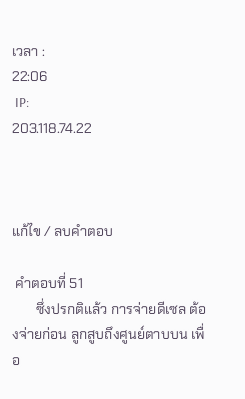เวลา :
22:06
 IP:
203.118.74.22



แก้ไข / ลบคำตอบ

 คำตอบที่ 51
       ซึ่งปรกติแล้ว การจ่ายดีเซล ต้องจ่ายก่อน ลูกสูบถึงศูนย์ตาบบน เพื่อ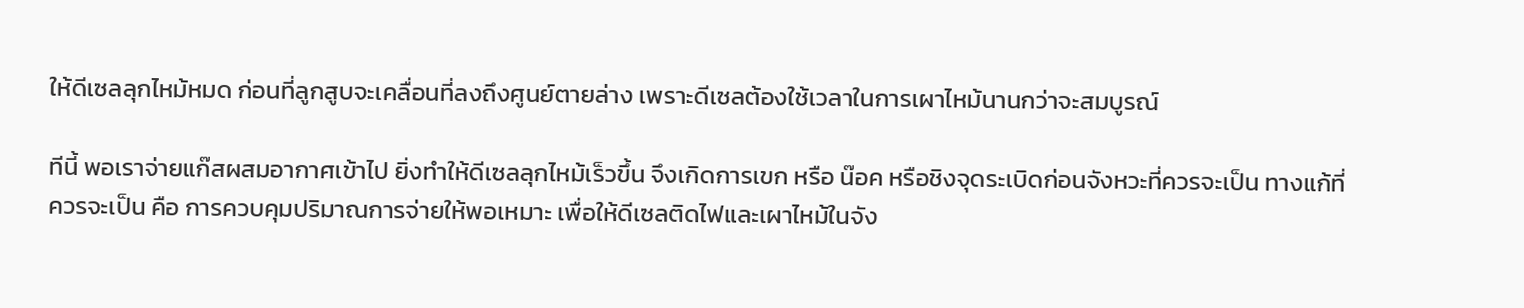ให้ดีเซลลุกไหม้หมด ก่อนที่ลูกสูบจะเคลื่อนที่ลงถึงศูนย์ตายล่าง เพราะดีเซลต้องใช้เวลาในการเผาไหม้นานกว่าจะสมบูรณ์

ทีนี้ พอเราจ่ายแก๊สผสมอากาศเข้าไป ยิ่งทำให้ดีเซลลุกไหม้เร็วขึ้น จึงเกิดการเขก หรือ น๊อค หรือชิงจุดระเบิดก่อนจังหวะที่ควรจะเป็น ทางแก้ที่ควรจะเป็น คือ การควบคุมปริมาณการจ่ายให้พอเหมาะ เพื่อให้ดีเซลติดไฟและเผาไหม้ในจัง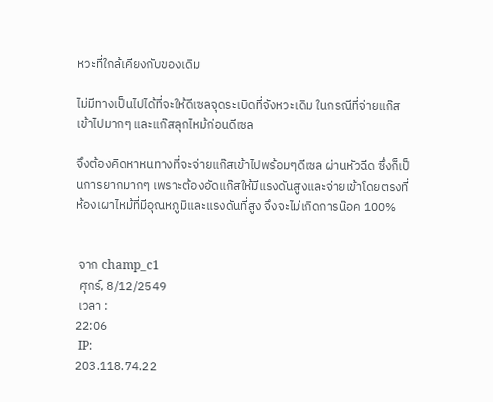หวะที่ใกล้เคียงกับของเดิม

ไม่มีทางเป็นไปได้ที่จะให้ดีเซลจุดระเบิดที่จังหวะเดิม ในกรณีที่จ่ายแก๊สเข้าไปมากๆ และแก๊สลุกไหม้ก่อนดีเซล

จึงต้องคิดหาหนทางที่จะจ่ายแก๊สเข้าไปพร้อมๆดีเซล ผ่านหัวฉีด ซึ่งก็เป็นการยากมากๆ เพราะต้องอัดแก๊สให้มีแรงดันสูงและจ่ายเข้าโดยตรงที่ห้องเผาไหม้ที่มีอุณหภูมิและแรงดันที่สูง จึงจะไม่เกิดการน๊อค 100%


 จาก champ_c1
 ศุกร์, 8/12/2549
 เวลา :
22:06
 IP:
203.118.74.22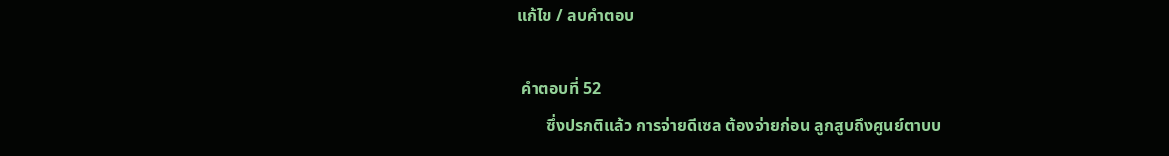แก้ไข / ลบคำตอบ

 คำตอบที่ 52
       ซึ่งปรกติแล้ว การจ่ายดีเซล ต้องจ่ายก่อน ลูกสูบถึงศูนย์ตาบบ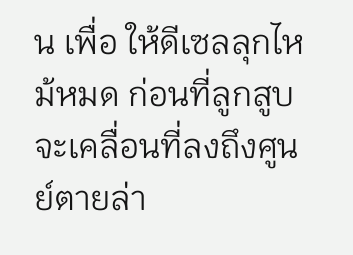น เพื่อ ให้ดีเซลลุกไหม้หมด ก่อนที่ลูกสูบจะเคลื่อนที่ลงถึงศูนย์ตายล่า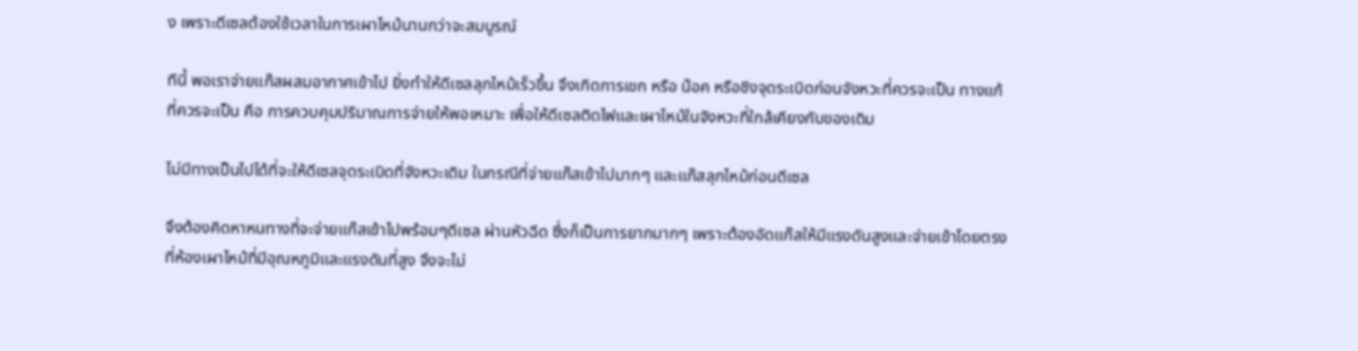ง เพราะดีเซลต้องใช้เวลาในการเผาไหม้นานกว่าจะสมบูรณ์

ทีนี้ พอเราจ่ายแก๊สผสมอากาศเข้าไป ยิ่งทำให้ดีเซลลุกไหม้เร็วขึ้น จึงเกิดการเขก หรือ น๊อค หรือชิงจุดระเบิดก่อนจังหวะที่ควรจะเป็น ทางแก้ที่ควรจะเป็น คือ การควบคุมปริมาณการจ่ายให้พอเหมาะ เพื่อให้ดีเซลติดไฟและเผาไหม้ในจังหวะที่ใกล้เคียงกับของเดิม

ไม่มีทางเป็นไปได้ที่จะให้ดีเซลจุดระเบิดที่จังหวะเดิม ในกรณีที่จ่ายแก๊สเข้าไปมากๆ และแก๊สลุกไหม้ก่อนดีเซล

จึงต้องคิดหาหนทางที่จะจ่ายแก๊สเข้าไปพร้อมๆดีเซล ผ่านหัวฉีด ซึ่งก็เป็นการยากมากๆ เพราะต้องอัดแก๊สให้มีแรงดันสูงและจ่ายเข้าโดยตรงที่ห้องเผาไหม้ที่มีอุณหภูมิและแรงดันที่สูง จึงจะไม่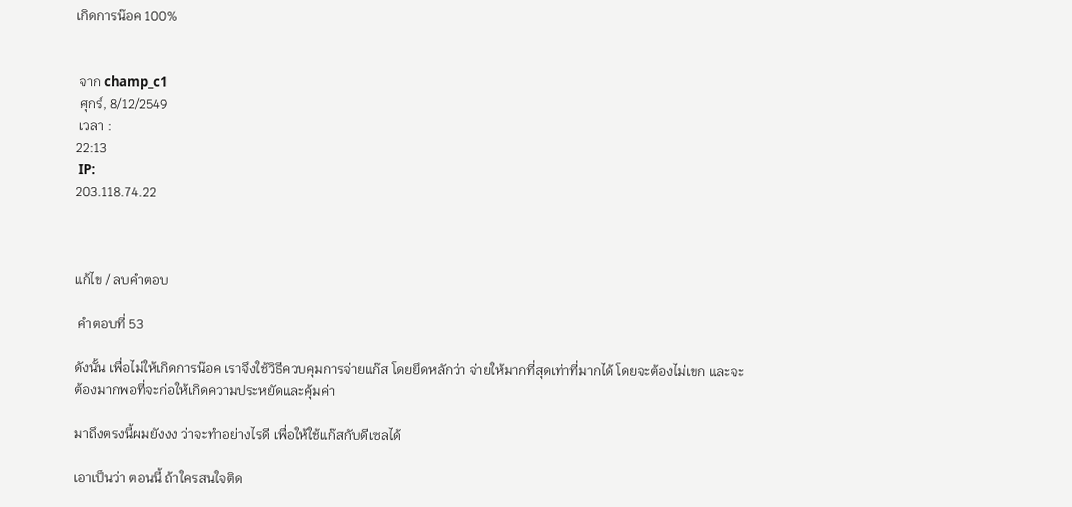เกิดการน๊อค 100%


 จาก champ_c1
 ศุกร์, 8/12/2549
 เวลา :
22:13
 IP:
203.118.74.22



แก้ไข / ลบคำตอบ

 คำตอบที่ 53

ดังนั้น เพื่อไม่ให้เกิดการน๊อค เราจึงใช้วิธีควบคุมการจ่ายแก๊ส โดยยึดหลักว่า จ่ายให้มากที่สุดเท่าที่มากได้ โดยจะต้องไม่เขก และจะต้องมากพอที่จะก่อให้เกิดความประหยัดและคุ้มค่า

มาถึงตรงนี้ผมยังงง ว่าจะทำอย่างไรดี เพื่อให้ใช้แก๊สกับดีเซลได้

เอาเป็นว่า ตอนนี้ ถ้าใครสนใจติด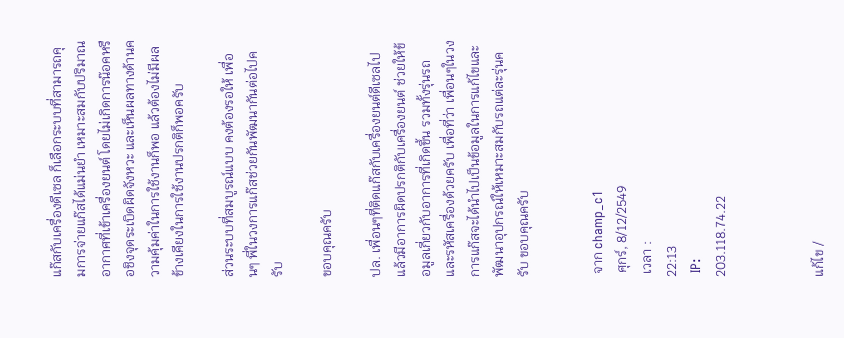แก๊สกับเครื่องดีเซล ก็เลือกระบบที่สามารถคุมการจ่ายแก๊สได้แม่นยำ เหมาะสมกับปริมาณอากาศที่เข้าเครื่องยนต์ โดยไม่เกิดการน๊อคหรือชิงจุดระเบิดผิดจังหวะ และเห็นผลทางด้านความคุ้มค่าในการใช้งานก็พอ แล้วต้องไม่มีผลข้างเคียงในการใช้งานปรกติก็พอครับ

ส่วนระบบที่สมบูรณ์แบบ คงต้องรอให้ เพื่อนๆ พี่ในวงการแก๊สช่วยกันพัฒนากันต่อไปครับ

ขอบคุณครับ

ปล. เพื่อนๆที่ติดแก๊สกับเครื่องยนต์ดีเซลไป แล้วมีอาการผิดปรกติกับเครื่องยนต์ ช่วยให้ข้อมูลเกี่ยวกับอาการที่เกิดขึ้น รวมทั้งรุ่นรถและรหัสเครื่องด้วยครับ เพื่อที่ว่า เพื่อนๆในวงการแก๊สจะได้นำไปเป็นข้อมูลในการแก้ไขและพัฒนาอุปกรณ์ให้เหมาะสมกับรถแต่ละรุ่นครับ ขอบคุณครับ


 จาก champ_c1
 ศุกร์, 8/12/2549
 เวลา :
22:13
 IP:
203.118.74.22



แก้ไข /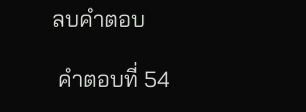ลบคำตอบ

 คำตอบที่ 54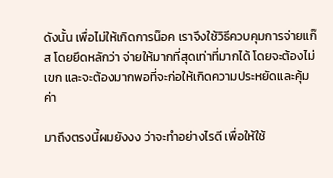ดังนั้น เพื่อไม่ให้เกิดการน๊อค เราจึงใช้วิธีควบคุมการจ่ายแก๊ส โดยยึดหลักว่า จ่ายให้มากที่สุดเท่าที่มากได้ โดยจะต้องไม่เขก และจะต้องมากพอที่จะก่อให้เกิดความประหยัดและคุ้มค่า

มาถึงตรงนี้ผมยังงง ว่าจะทำอย่างไรดี เพื่อให้ใช้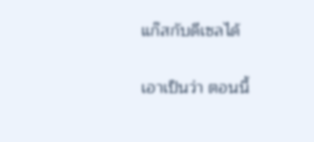แก๊สกับดีเซลได้

เอาเป็นว่า ตอนนี้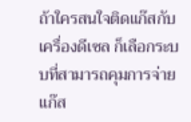ถ้าใครสนใจติดแก๊สกับเครื่องดีเซล ก็เลือกระบบที่สามารถคุมการจ่ายแก๊ส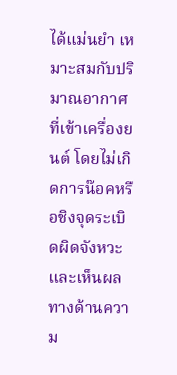ได้แม่นยำ เหมาะสมกับปริมาณอากาศที่เข้าเครื่องยนต์ โดยไม่เกิดการน๊อคหรือชิงจุดระเบิดผิดจังหวะ และเห็นผลทางด้านความ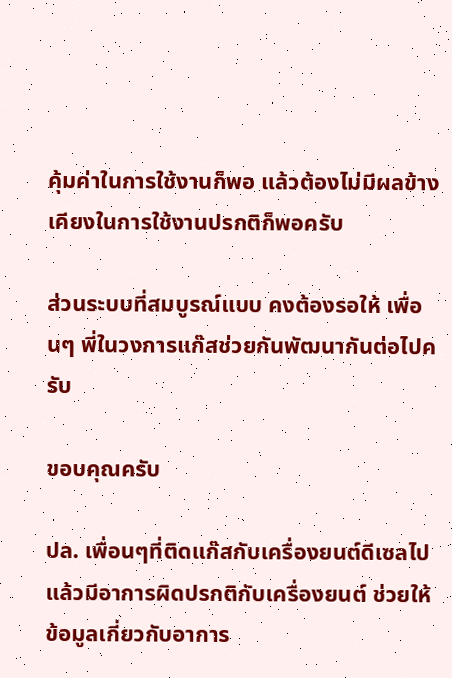คุ้มค่าในการใช้งานก็พอ แล้วต้องไม่มีผลข้างเคียงในการใช้งานปรกติก็พอครับ

ส่วนระบบที่สมบูรณ์แบบ คงต้องรอให้ เพื่อนๆ พี่ในวงการแก๊สช่วยกันพัฒนากันต่อไปครับ

ขอบคุณครับ

ปล. เพื่อนๆที่ติดแก๊สกับเครื่องยนต์ดีเซลไป แล้วมีอาการผิดปรกติกับเครื่องยนต์ ช่วยให้ข้อมูลเกี่ยวกับอาการ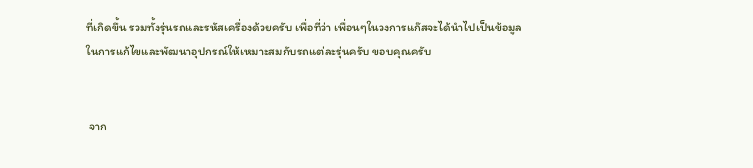ที่เกิดขึ้น รวมทั้งรุ่นรถและรหัสเครื่องด้วยครับ เพื่อที่ว่า เพื่อนๆในวงการแก๊สจะได้นำไปเป็นข้อมูลในการแก้ไขและพัฒนาอุปกรณ์ให้เหมาะสมกับรถแต่ละรุ่นครับ ขอบคุณครับ


 จาก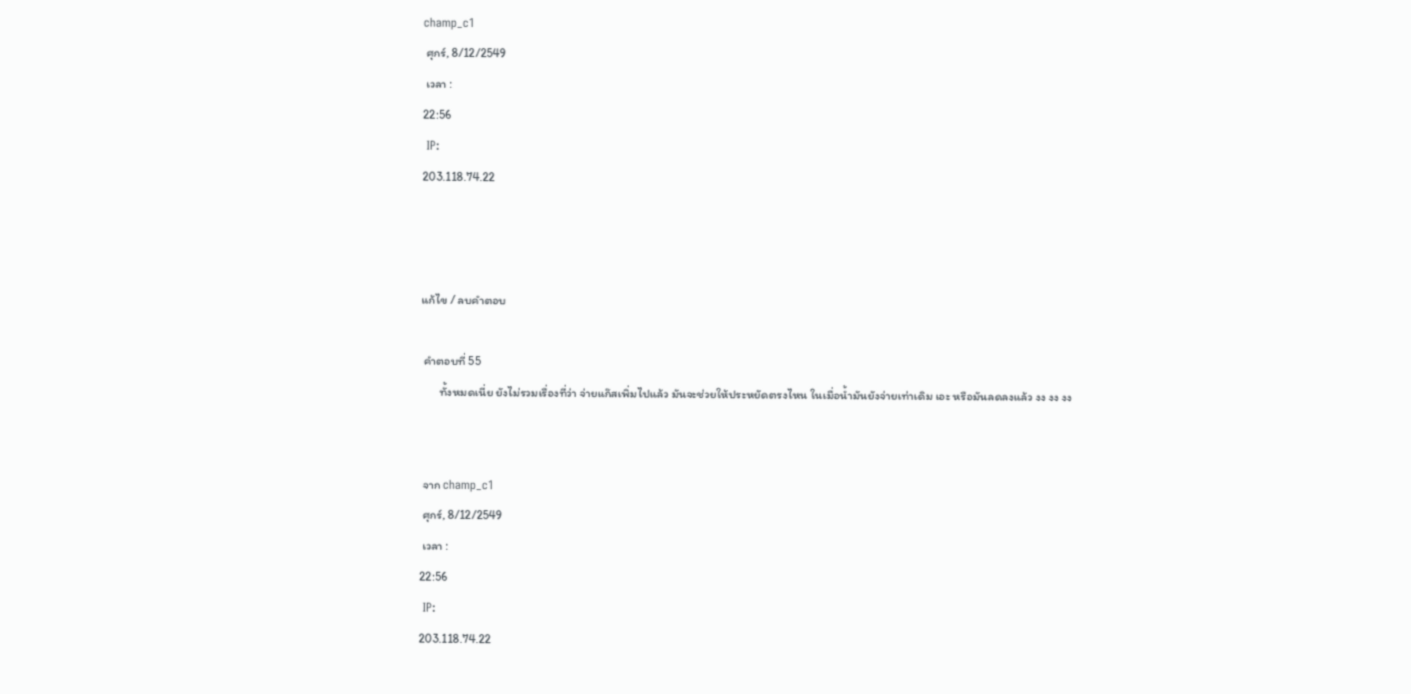champ_c1
 ศุกร์, 8/12/2549
 เวลา :
22:56
 IP:
203.118.74.22



แก้ไข / ลบคำตอบ

 คำตอบที่ 55
       ทั้งหมดเนี่ย ยังไม่รวมเรื่องที่ว่า จ่ายแก๊สเพิ่มไปแล้ว มันจะช่วยให้ประหยัดตรงไหน ในเมื่อน้ำมันยังจ่ายเท่าเดิม เอะ หรือมันลดลงแล้ว งง งง งง


 จาก champ_c1
 ศุกร์, 8/12/2549
 เวลา :
22:56
 IP:
203.118.74.22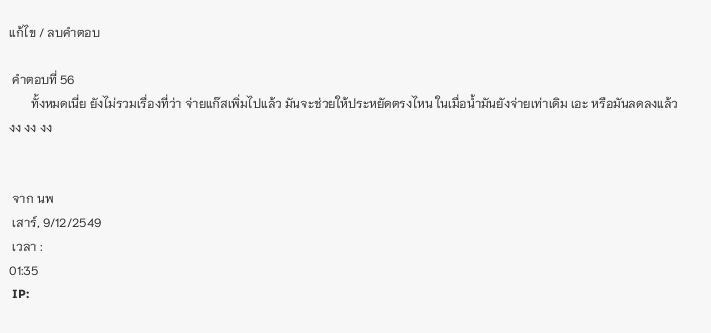แก้ไข / ลบคำตอบ

 คำตอบที่ 56
       ทั้งหมดเนี่ย ยังไม่รวมเรื่องที่ว่า จ่ายแก๊สเพิ่มไปแล้ว มันจะช่วยให้ประหยัดตรงไหน ในเมื่อน้ำมันยังจ่ายเท่าเดิม เอะ หรือมันลดลงแล้ว งง งง งง


 จาก นพ
 เสาร์, 9/12/2549
 เวลา :
01:35
 IP: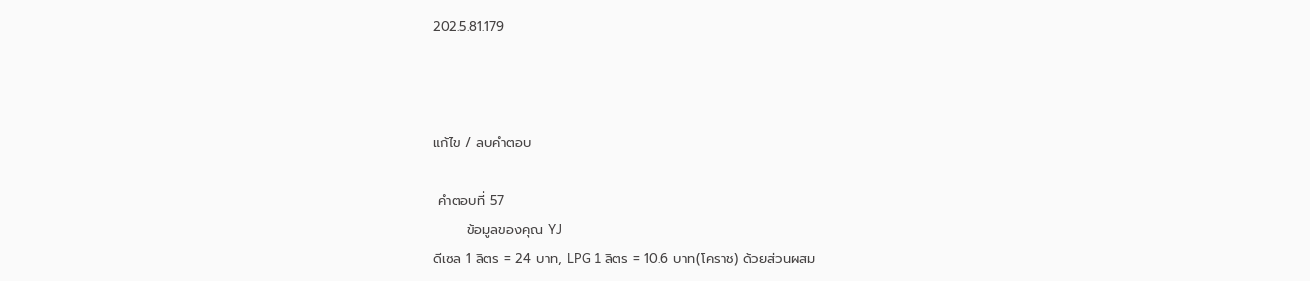202.5.81.179



แก้ไข / ลบคำตอบ

 คำตอบที่ 57
       ข้อมูลของคุณ YJ
ดีเซล 1 ลิตร = 24 บาท, LPG 1 ลิตร = 10.6 บาท(โคราช) ด้วยส่วนผสม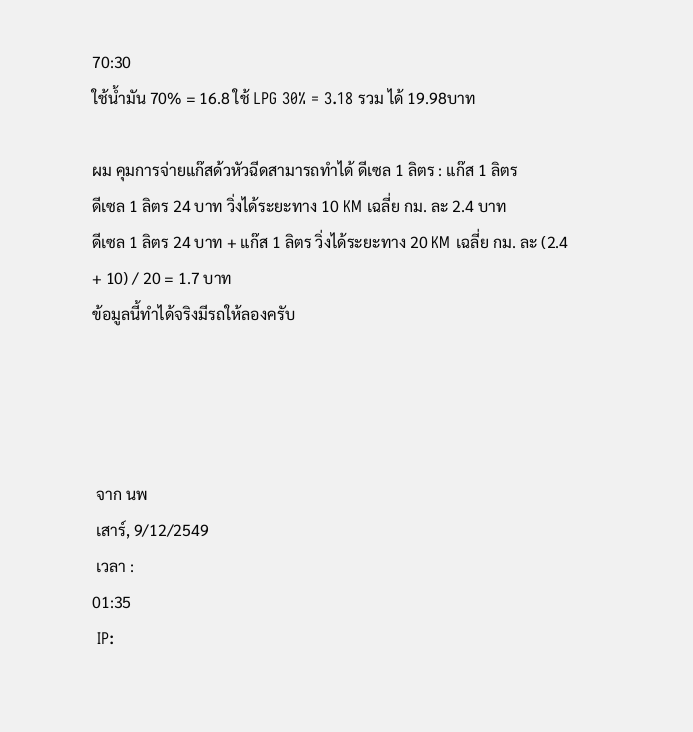70:30
ใช้น้ำมัน 70% = 16.8 ใช้ LPG 30% = 3.18 รวม ได้ 19.98บาท

ผม คุมการจ่ายแก๊สด้วหัวฉีดสามารถทำได้ ดีเซล 1 ลิตร : แก๊ส 1 ลิตร
ดีเซล 1 ลิตร 24 บาท วิ่งได้ระยะทาง 10 KM เฉลี่ย กม. ละ 2.4 บาท
ดีเซล 1 ลิตร 24 บาท + แก๊ส 1 ลิตร วิ่งได้ระยะทาง 20 KM เฉลี่ย กม. ละ (2.4 + 10) / 20 = 1.7 บาท
ข้อมูลนี้ทำได้จริงมีรถให้ลองครับ




 จาก นพ
 เสาร์, 9/12/2549
 เวลา :
01:35
 IP: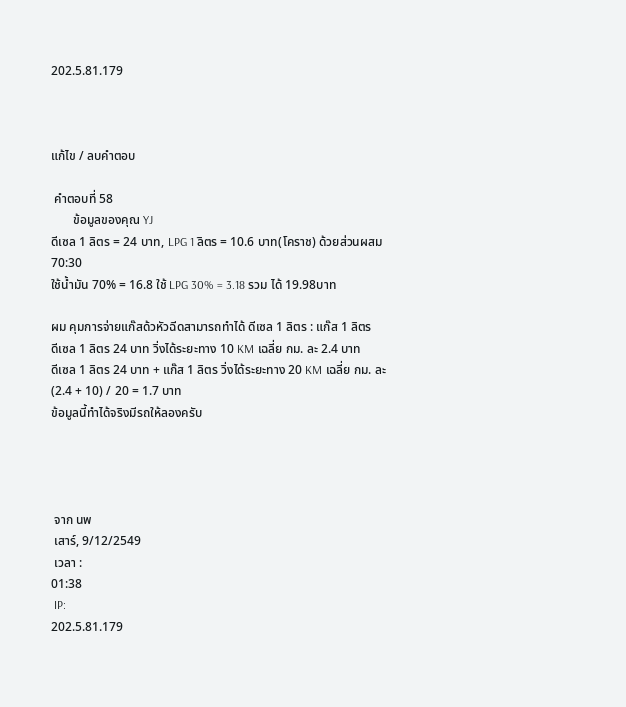202.5.81.179



แก้ไข / ลบคำตอบ

 คำตอบที่ 58
       ข้อมูลของคุณ YJ
ดีเซล 1 ลิตร = 24 บาท, LPG 1 ลิตร = 10.6 บาท(โคราช) ด้วยส่วนผสม 70:30
ใช้น้ำมัน 70% = 16.8 ใช้ LPG 30% = 3.18 รวม ได้ 19.98บาท

ผม คุมการจ่ายแก๊สด้วหัวฉีดสามารถทำได้ ดีเซล 1 ลิตร : แก๊ส 1 ลิตร
ดีเซล 1 ลิตร 24 บาท วิ่งได้ระยะทาง 10 KM เฉลี่ย กม. ละ 2.4 บาท
ดีเซล 1 ลิตร 24 บาท + แก๊ส 1 ลิตร วิ่งได้ระยะทาง 20 KM เฉลี่ย กม. ละ (2.4 + 10) / 20 = 1.7 บาท
ข้อมูลนี้ทำได้จริงมีรถให้ลองครับ




 จาก นพ
 เสาร์, 9/12/2549
 เวลา :
01:38
 IP:
202.5.81.179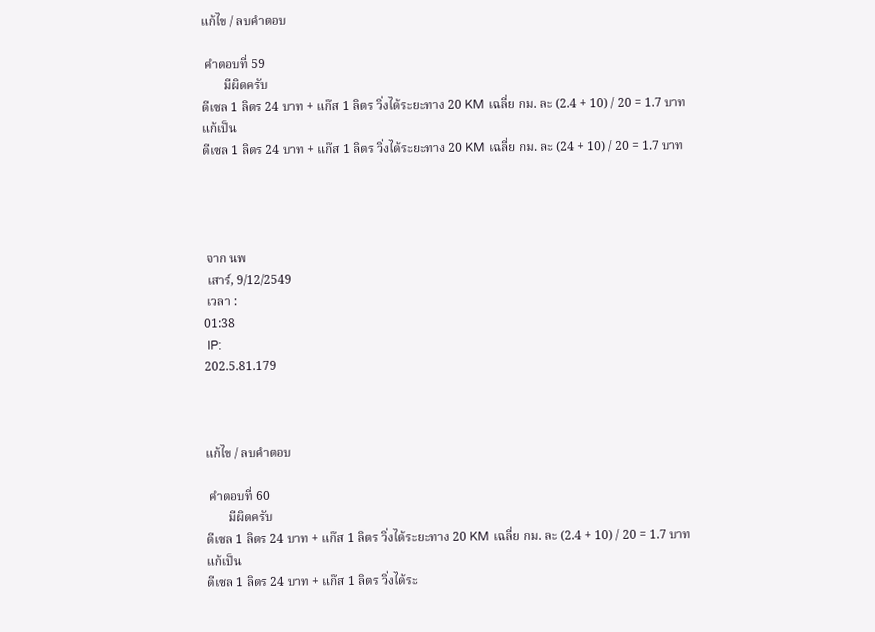แก้ไข / ลบคำตอบ

 คำตอบที่ 59
       มีผิดครับ
ดีเซล 1 ลิตร 24 บาท + แก๊ส 1 ลิตร วิ่งได้ระยะทาง 20 KM เฉลี่ย กม. ละ (2.4 + 10) / 20 = 1.7 บาท
แก้เป็น
ดีเซล 1 ลิตร 24 บาท + แก๊ส 1 ลิตร วิ่งได้ระยะทาง 20 KM เฉลี่ย กม. ละ (24 + 10) / 20 = 1.7 บาท




 จาก นพ
 เสาร์, 9/12/2549
 เวลา :
01:38
 IP:
202.5.81.179



แก้ไข / ลบคำตอบ

 คำตอบที่ 60
       มีผิดครับ
ดีเซล 1 ลิตร 24 บาท + แก๊ส 1 ลิตร วิ่งได้ระยะทาง 20 KM เฉลี่ย กม. ละ (2.4 + 10) / 20 = 1.7 บาท
แก้เป็น
ดีเซล 1 ลิตร 24 บาท + แก๊ส 1 ลิตร วิ่งได้ระ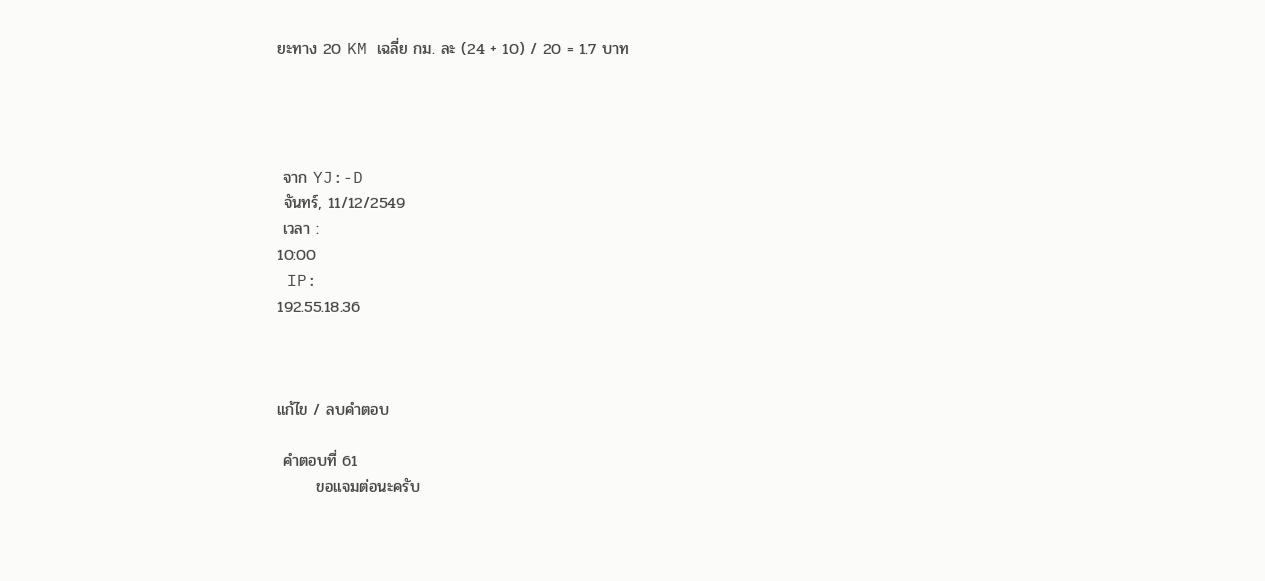ยะทาง 20 KM เฉลี่ย กม. ละ (24 + 10) / 20 = 1.7 บาท




 จาก YJ:-D
 จันทร์, 11/12/2549
 เวลา :
10:00
 IP:
192.55.18.36



แก้ไข / ลบคำตอบ

 คำตอบที่ 61
       ขอแจมต่อนะครับ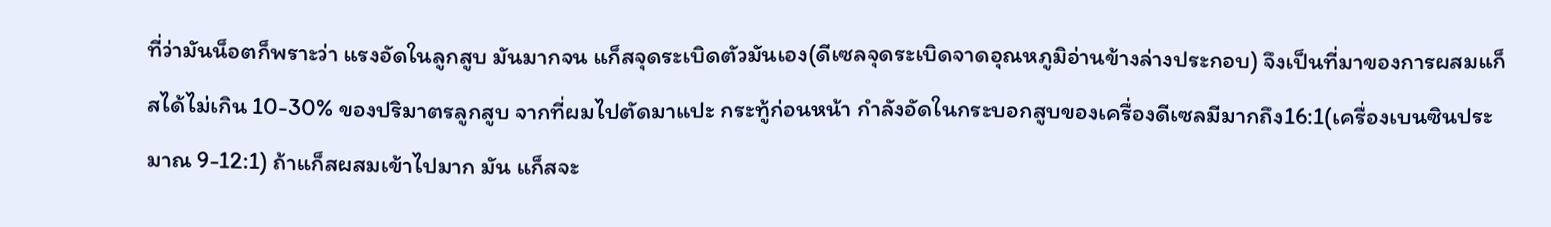ที่ว่ามันน็อตก็พราะว่า แรงอัดในลูกสูบ มันมากจน แก็สจุดระเบิดตัวมันเอง(ดีเซลจุดระเบิดจาดอุณหภูมิอ่านข้างล่างประกอบ) จึงเป็นที่มาของการผสมแก็สได้ไม่เกิน 10-30% ของปริมาตรลูกสูบ จากที่ผมไปตัดมาแปะ กระทู้ก่อนหน้า กำลังอัดในกระบอกสูบของเครื่องดีเซลมีมากถึง16:1(เครื่องเบนซินประมาณ 9-12:1) ถ้าแก็สผสมเข้าไปมาก มัน แก็สจะ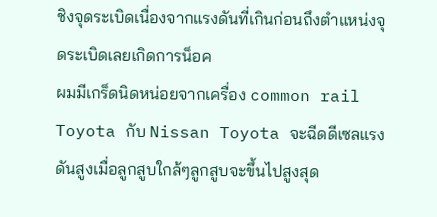ชิงจุดระเบิดเนื่องจากแรงดันที่เกินก่อนถึงตำแหน่งจุดระเบิดเลยเกิดการน็อค
ผมมีเกร็ดนิดหน่อยจากเครื่อง common rail Toyota กับ Nissan Toyota จะฉีดดีเซลแรงดันสูงเมื่อลูกสูบใกล้ๆลูกสูบจะขึ้นไปสูงสุด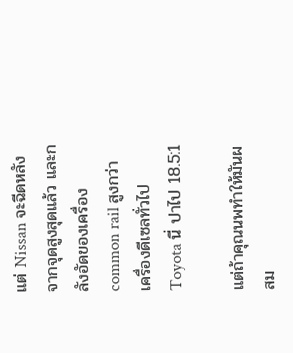แต่ Nissan จะฉีดหลังจากจุดสูงสุดแล้ว และกลังอัดของเครื่อง common rail สูงกว่า เครื่องดีเซลทั่วไป Toyota นี่ ปาไป 18.5:1

แต่ถ้าคุณนพทำให้มันผสม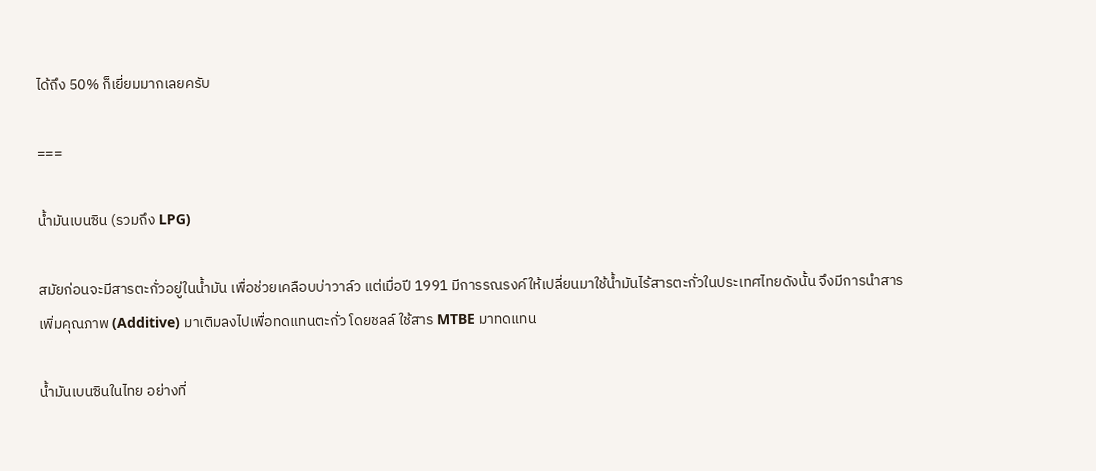ได้ถึง 50% ก็เยี่ยมมากเลยครับ

===

น้ำมันเบนซิน (รวมถึง LPG)

สมัยก่อนจะมีสารตะกั่วอยู่ในน้ำมัน เพื่อช่วยเคลือบบ่าวาล์ว แต่เมื่อปี 1991 มีการรณรงค์ให้เปลี่ยนมาใช้น้ำมันไร้สารตะกั่วในประเทศไทยดังนั้น จึงมีการนำสารเพิ่มคุณภาพ (Additive) มาเติมลงไปเพื่อทดแทนตะกั่ว โดยชลล์ ใช้สาร MTBE มาทดแทน

น้ำมันเบนซินในไทย อย่างที่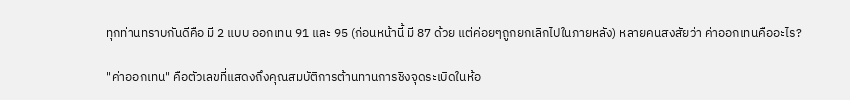ทุกท่านทราบกันดีคือ มี 2 แบบ ออกเทน 91 และ 95 (ก่อนหน้านี้ มี 87 ด้วย แต่ค่อยๆถูกยกเลิกไปในภายหลัง) หลายคนสงสัยว่า ค่าออกเทนคืออะไร?

"ค่าออกเทน" คือตัวเลขที่แสดงถึงคุณสมบัติการต้านทานการชิงจุดระเบิดในห้อ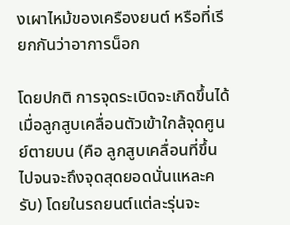งเผาไหม้ของเครืองยนต์ หรือที่เรียกกันว่าอาการน็อก

โดยปกติ การจุดระเบิดจะเกิดขึ้นได้ เมื่อลูกสูบเคลื่อนตัวเข้าใกล้จุดศูนย์ตายบน (คือ ลูกสูบเคลื่อนที่ขึ้นไปจนจะถึงจุดสุดยอดนั่นแหละครับ) โดยในรถยนต์แต่ละรุ่นจะ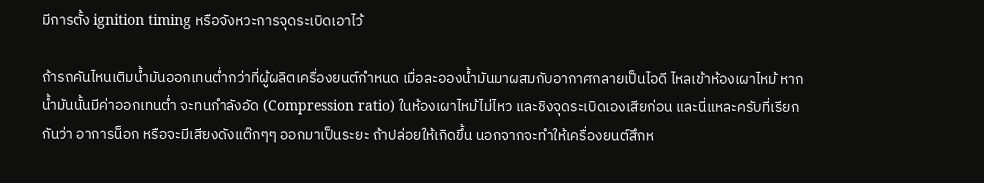มีการตั้ง ignition timing หรือจังหวะการจุดระเบิดเอาไว้

ถ้ารถคันไหนเติมน้ำมันออกเทนต่ำกว่าที่ผู้ผลิตเครื่องยนต์กำหนด เมื่อละอองน้ำมันมาผสมกับอากาศกลายเป็นไอดี ไหลเข้าห้องเผาไหม้ หากน้ำมันนั้นมีค่าออกเทนต่ำ จะทนกำลังอัด (Compression ratio) ในห้องเผาไหม้ไม่ไหว และชิงจุดระเบิดเองเสียก่อน และนี่แหละครับที่เรียกกันว่า อาการน็อก หรือจะมีเสียงดังแต๊กๆๆ ออกมาเป็นระยะ ถ้าปล่อยให้เกิดขึ้น นอกจากจะทำให้เครื่องยนต์สึกห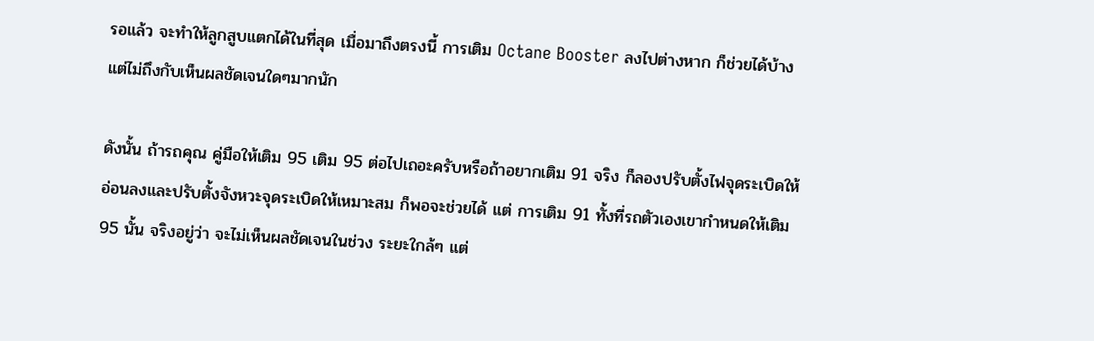รอแล้ว จะทำให้ลูกสูบแตกได้ในที่สุด เมื่อมาถึงตรงนี้ การเติม Octane Booster ลงไปต่างหาก ก็ช่วยได้บ้างแต่ไม่ถึงกับเห็นผลชัดเจนใดๆมากนัก

ดังนั้น ถ้ารถคุณ คู่มือให้เติม 95 เติม 95 ต่อไปเถอะครับหรือถ้าอยากเติม 91 จริง ก็ลองปรับตั้งไฟจุดระเบิดให้อ่อนลงและปรับตั้งจังหวะจุดระเบิดให้เหมาะสม ก็พอจะช่วยได้ แต่ การเติม 91 ทั้งที่รถตัวเองเขากำหนดให้เติม 95 นั้น จริงอยู่ว่า จะไม่เห็นผลชัดเจนในช่วง ระยะใกล้ๆ แต่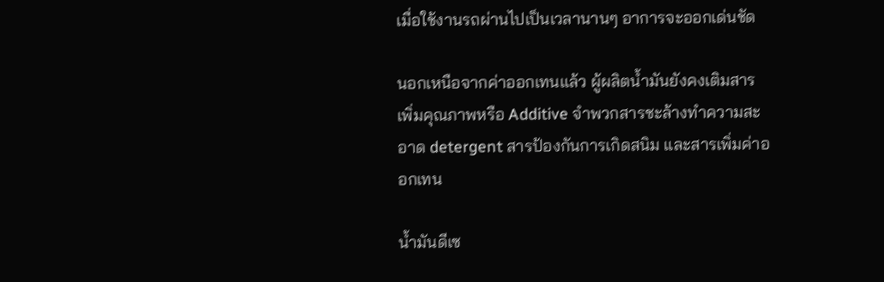เมื่อใช้งานรถผ่านไปเป็นเวลานานๆ อาการจะออกเด่นชัด

นอกเหนือจากค่าออกเทนแล้ว ผู้ผลิตน้ำมันยังคงเติมสารเพิ่มคุณภาพหรือ Additive จำพวกสารชะล้างทำความสะอาด detergent สารป้องกันการเกิดสนิม และสารเพิ่มค่าออกเทน

น้ำมันดีเซ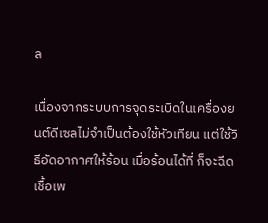ล

เนื่องจากระบบการจุดระเบิดในเครื่องยนต์ดีเซลไม่จำเป็นต้องใช้หัวเทียน แต่ใช้วิธีอัดอากาศให้ร้อน เมื่อร้อนได้ที่ ก็จะฉีดเชื้อเพ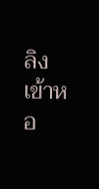ลิงเข้าหอ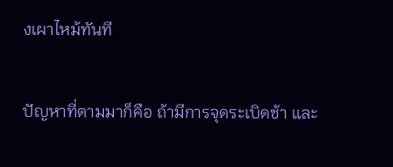งเผาไหม้ทันที

ปัญหาที่ตามมาก็คือ ถ้ามีการจุดระเบิดช้า และ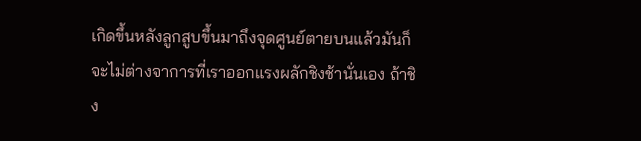เกิดขึ้นหลังลูกสูบขึ้นมาถึงจุดศูนย์ตายบนแล้วมันก็จะไม่ต่างจาการที่เราออกแรงผลักชิงช้านั่นเอง ถ้าชิง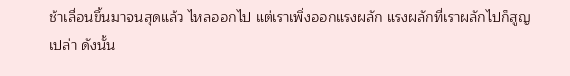ช้าเลื่อนขึ้นมาจนสุดแล้ว ไหลออกไป แต่เราเพิ่งออกแรงผลัก แรงผลักที่เราผลักไปก็สูญเปล่า ดังนั้น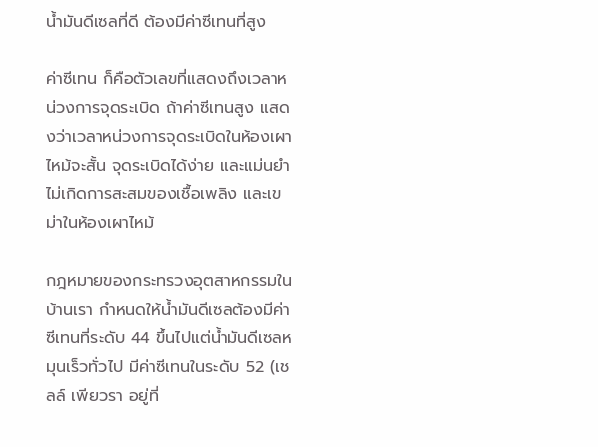น้ำมันดีเซลที่ดี ต้องมีค่าซีเทนที่สูง

ค่าซีเทน ก็คือตัวเลขที่แสดงถึงเวลาหน่วงการจุดระเบิด ถ้าค่าซีเทนสูง แสดงว่าเวลาหน่วงการจุดระเบิดในห้องเผาไหม้จะสั้น จุดระเบิดได้ง่าย และแม่นยำ ไม่เกิดการสะสมของเชื้อเพลิง และเขม่าในห้องเผาไหม้

กฎหมายของกระทรวงอุตสาหกรรมในบ้านเรา กำหนดให้น้ำมันดีเซลต้องมีค่าซีเทนที่ระดับ 44 ขึ้นไปแต่น้ำมันดีเซลหมุนเร็วทั่วไป มีค่าซีเทนในระดับ 52 (เชลล์ เพียวรา อยู่ที่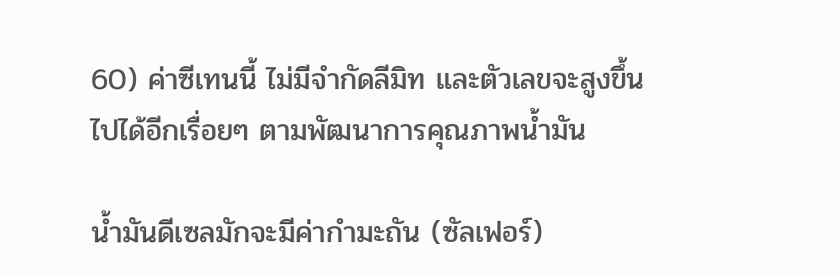60) ค่าซีเทนนี้ ไม่มีจำกัดลีมิท และตัวเลขจะสูงขึ้นไปได้อีกเรื่อยๆ ตามพัฒนาการคุณภาพน้ำมัน

น้ำมันดีเซลมักจะมีค่ากำมะถัน (ซัลเฟอร์)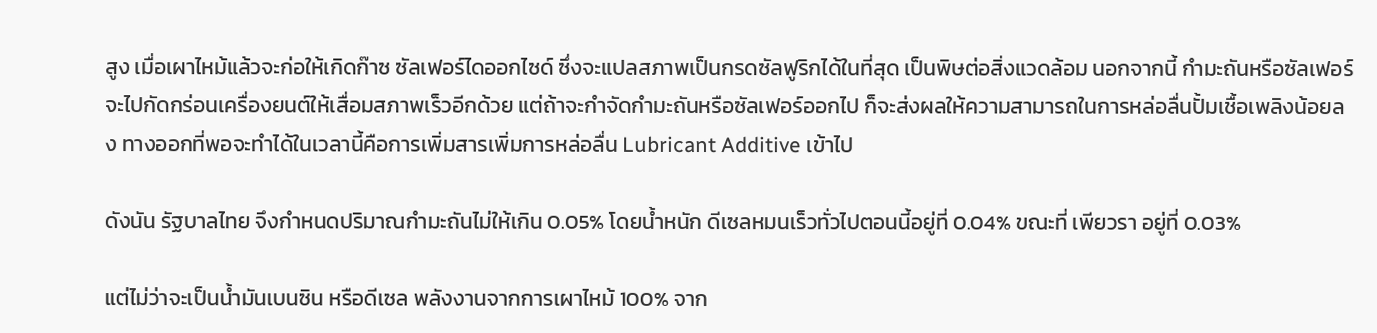สูง เมื่อเผาไหม้แล้วจะก่อให้เกิดก๊าซ ซัลเฟอร์ไดออกไซด์ ซึ่งจะแปลสภาพเป็นกรดซัลฟูริกได้ในที่สุด เป็นพิษต่อสิ่งแวดล้อม นอกจากนี้ กำมะถันหรือซัลเฟอร์ จะไปกัดกร่อนเครื่องยนต์ให้เสื่อมสภาพเร็วอีกด้วย แต่ถ้าจะกำจัดกำมะถันหรือซัลเฟอร์ออกไป ก็จะส่งผลให้ความสามารถในการหล่อลื่นปั้มเชื้อเพลิงน้อยลง ทางออกที่พอจะทำได้ในเวลานี้คือการเพิ่มสารเพิ่มการหล่อลื่น Lubricant Additive เข้าไป

ดังนัน รัฐบาลไทย จึงกำหนดปริมาณกำมะถันไม่ให้เกิน 0.05% โดยน้ำหนัก ดีเซลหมนเร็วทั่วไปตอนนี้อยู่ที่ 0.04% ขณะที่ เพียวรา อยู่ที่ 0.03%

แต่ไม่ว่าจะเป็นน้ำมันเบนซิน หรือดีเซล พลังงานจากการเผาไหม้ 100% จาก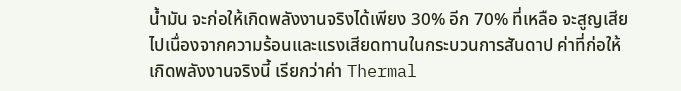น้ำมัน จะก่อให้เกิดพลังงานจริงได้เพียง 30% อีก 70% ที่เหลือ จะสูญเสียไปเนื่องจากความร้อนและแรงเสียดทานในกระบวนการสันดาป ค่าที่ก่อให้เกิดพลังงานจริงนี้ เรียกว่าค่า Thermal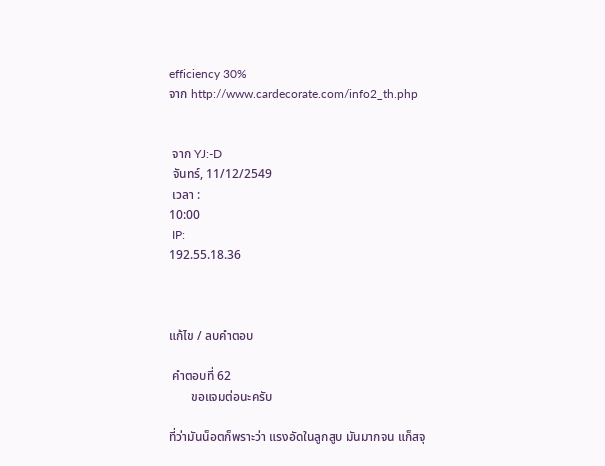efficiency 30%
จาก http://www.cardecorate.com/info2_th.php


 จาก YJ:-D
 จันทร์, 11/12/2549
 เวลา :
10:00
 IP:
192.55.18.36



แก้ไข / ลบคำตอบ

 คำตอบที่ 62
       ขอแจมต่อนะครับ

ที่ว่ามันน็อตก็พราะว่า แรงอัดในลูกสูบ มันมากจน แก็สจุ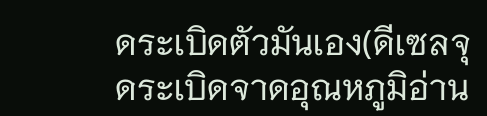ดระเบิดตัวมันเอง(ดีเซลจุดระเบิดจาดอุณหภูมิอ่าน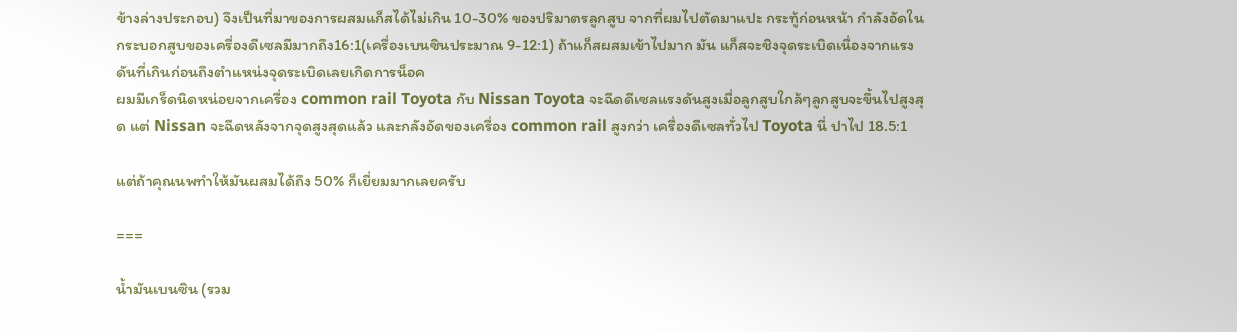ข้างล่างประกอบ) จึงเป็นที่มาของการผสมแก็สได้ไม่เกิน 10-30% ของปริมาตรลูกสูบ จากที่ผมไปตัดมาแปะ กระทู้ก่อนหน้า กำลังอัดในกระบอกสูบของเครื่องดีเซลมีมากถึง16:1(เครื่องเบนซินประมาณ 9-12:1) ถ้าแก็สผสมเข้าไปมาก มัน แก็สจะชิงจุดระเบิดเนื่องจากแรงดันที่เกินก่อนถึงตำแหน่งจุดระเบิดเลยเกิดการน็อค
ผมมีเกร็ดนิดหน่อยจากเครื่อง common rail Toyota กับ Nissan Toyota จะฉีดดีเซลแรงดันสูงเมื่อลูกสูบใกล้ๆลูกสูบจะขึ้นไปสูงสุด แต่ Nissan จะฉีดหลังจากจุดสูงสุดแล้ว และกลังอัดของเครื่อง common rail สูงกว่า เครื่องดีเซลทั่วไป Toyota นี่ ปาไป 18.5:1

แต่ถ้าคุณนพทำให้มันผสมได้ถึง 50% ก็เยี่ยมมากเลยครับ

===

น้ำมันเบนซิน (รวม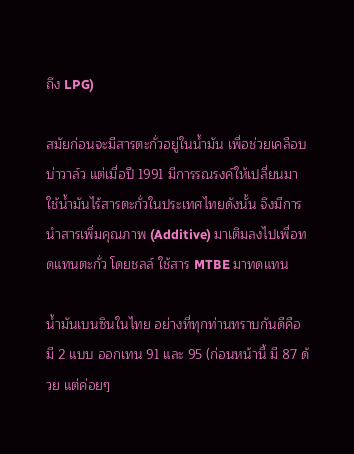ถึง LPG)

สมัยก่อนจะมีสารตะกั่วอยู่ในน้ำมัน เพื่อช่วยเคลือบบ่าวาล์ว แต่เมื่อปี 1991 มีการรณรงค์ให้เปลี่ยนมาใช้น้ำมันไร้สารตะกั่วในประเทศไทยดังนั้น จึงมีการนำสารเพิ่มคุณภาพ (Additive) มาเติมลงไปเพื่อทดแทนตะกั่ว โดยชลล์ ใช้สาร MTBE มาทดแทน

น้ำมันเบนซินในไทย อย่างที่ทุกท่านทราบกันดีคือ มี 2 แบบ ออกเทน 91 และ 95 (ก่อนหน้านี้ มี 87 ด้วย แต่ค่อยๆ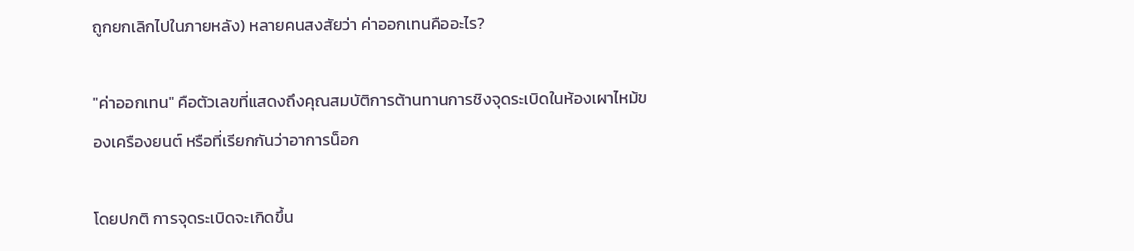ถูกยกเลิกไปในภายหลัง) หลายคนสงสัยว่า ค่าออกเทนคืออะไร?

"ค่าออกเทน" คือตัวเลขที่แสดงถึงคุณสมบัติการต้านทานการชิงจุดระเบิดในห้องเผาไหม้ของเครืองยนต์ หรือที่เรียกกันว่าอาการน็อก

โดยปกติ การจุดระเบิดจะเกิดขึ้น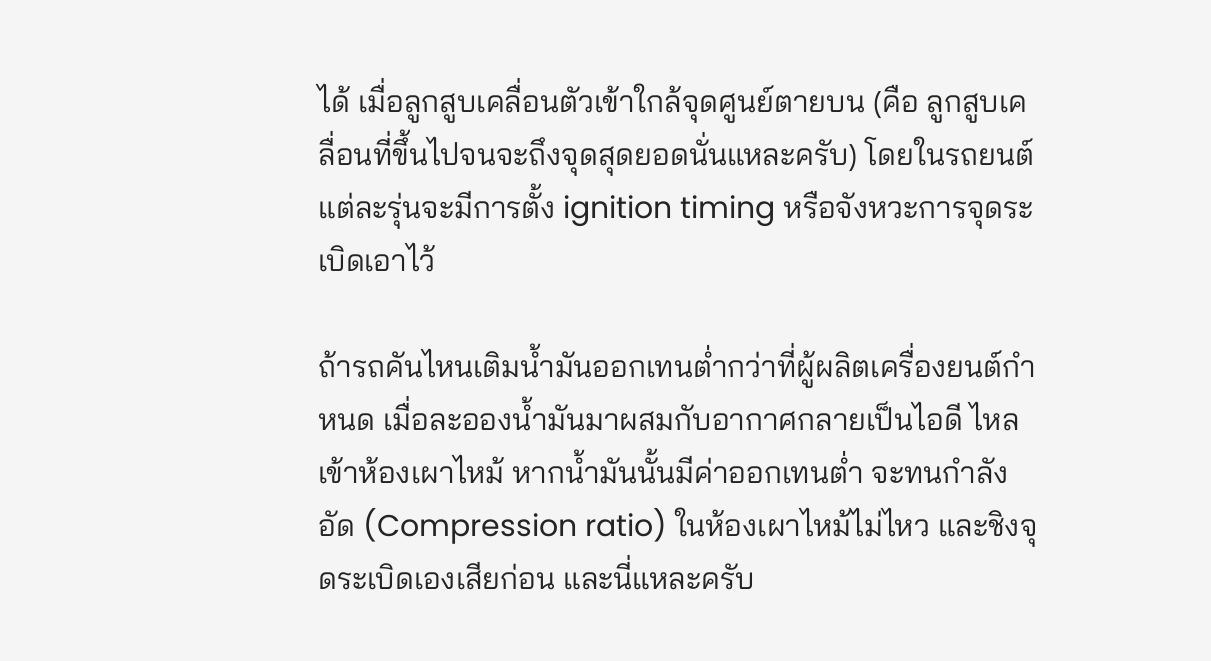ได้ เมื่อลูกสูบเคลื่อนตัวเข้าใกล้จุดศูนย์ตายบน (คือ ลูกสูบเคลื่อนที่ขึ้นไปจนจะถึงจุดสุดยอดนั่นแหละครับ) โดยในรถยนต์แต่ละรุ่นจะมีการตั้ง ignition timing หรือจังหวะการจุดระเบิดเอาไว้

ถ้ารถคันไหนเติมน้ำมันออกเทนต่ำกว่าที่ผู้ผลิตเครื่องยนต์กำหนด เมื่อละอองน้ำมันมาผสมกับอากาศกลายเป็นไอดี ไหลเข้าห้องเผาไหม้ หากน้ำมันนั้นมีค่าออกเทนต่ำ จะทนกำลังอัด (Compression ratio) ในห้องเผาไหม้ไม่ไหว และชิงจุดระเบิดเองเสียก่อน และนี่แหละครับ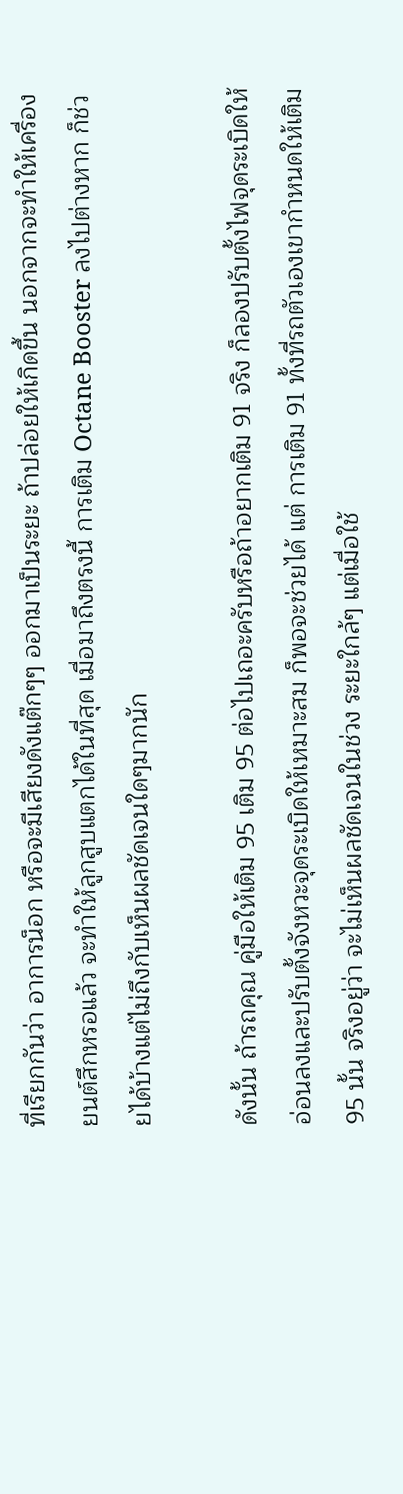ที่เรียกกันว่า อาการน็อก หรือจะมีเสียงดังแต๊กๆๆ ออกมาเป็นระยะ ถ้าปล่อยให้เกิดขึ้น นอกจากจะทำให้เครื่องยนต์สึกหรอแล้ว จะทำให้ลูกสูบแตกได้ในที่สุด เมื่อมาถึงตรงนี้ การเติม Octane Booster ลงไปต่างหาก ก็ช่วยได้บ้างแต่ไม่ถึงกับเห็นผลชัดเจนใดๆมากนัก

ดังนั้น ถ้ารถคุณ คู่มือให้เติม 95 เติม 95 ต่อไปเถอะครับหรือถ้าอยากเติม 91 จริง ก็ลองปรับตั้งไฟจุดระเบิดให้อ่อนลงและปรับตั้งจังหวะจุดระเบิดให้เหมาะสม ก็พอจะช่วยได้ แต่ การเติม 91 ทั้งที่รถตัวเองเขากำหนดให้เติม 95 นั้น จริงอยู่ว่า จะไม่เห็นผลชัดเจนในช่วง ระยะใกล้ๆ แต่เมื่อใช้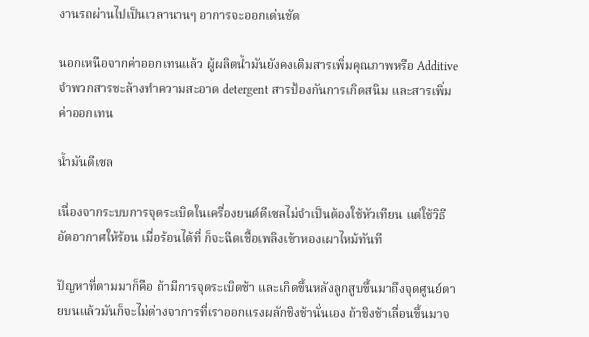งานรถผ่านไปเป็นเวลานานๆ อาการจะออกเด่นชัด

นอกเหนือจากค่าออกเทนแล้ว ผู้ผลิตน้ำมันยังคงเติมสารเพิ่มคุณภาพหรือ Additive จำพวกสารชะล้างทำความสะอาด detergent สารป้องกันการเกิดสนิม และสารเพิ่มค่าออกเทน

น้ำมันดีเซล

เนื่องจากระบบการจุดระเบิดในเครื่องยนต์ดีเซลไม่จำเป็นต้องใช้หัวเทียน แต่ใช้วิธีอัดอากาศให้ร้อน เมื่อร้อนได้ที่ ก็จะฉีดเชื้อเพลิงเข้าหองเผาไหม้ทันที

ปัญหาที่ตามมาก็คือ ถ้ามีการจุดระเบิดช้า และเกิดขึ้นหลังลูกสูบขึ้นมาถึงจุดศูนย์ตายบนแล้วมันก็จะไม่ต่างจาการที่เราออกแรงผลักชิงช้านั่นเอง ถ้าชิงช้าเลื่อนขึ้นมาจ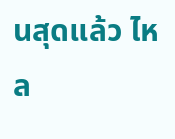นสุดแล้ว ไหล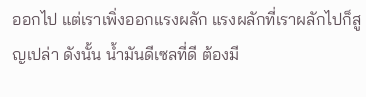ออกไป แต่เราเพิ่งออกแรงผลัก แรงผลักที่เราผลักไปก็สูญเปล่า ดังนั้น น้ำมันดีเซลที่ดี ต้องมี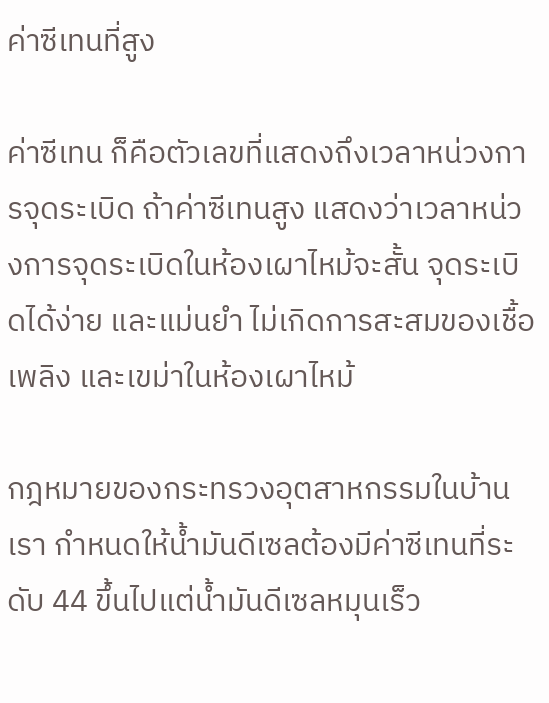ค่าซีเทนที่สูง

ค่าซีเทน ก็คือตัวเลขที่แสดงถึงเวลาหน่วงการจุดระเบิด ถ้าค่าซีเทนสูง แสดงว่าเวลาหน่วงการจุดระเบิดในห้องเผาไหม้จะสั้น จุดระเบิดได้ง่าย และแม่นยำ ไม่เกิดการสะสมของเชื้อเพลิง และเขม่าในห้องเผาไหม้

กฎหมายของกระทรวงอุตสาหกรรมในบ้านเรา กำหนดให้น้ำมันดีเซลต้องมีค่าซีเทนที่ระดับ 44 ขึ้นไปแต่น้ำมันดีเซลหมุนเร็ว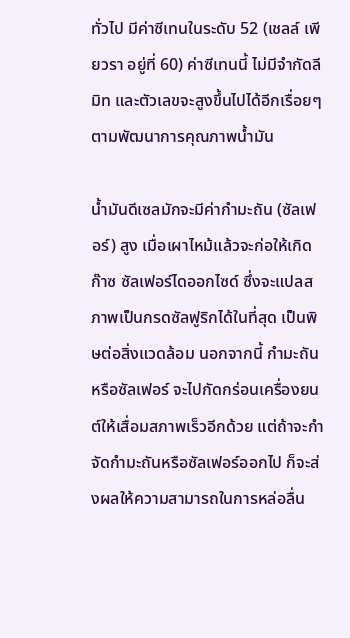ทั่วไป มีค่าซีเทนในระดับ 52 (เชลล์ เพียวรา อยู่ที่ 60) ค่าซีเทนนี้ ไม่มีจำกัดลีมิท และตัวเลขจะสูงขึ้นไปได้อีกเรื่อยๆ ตามพัฒนาการคุณภาพน้ำมัน

น้ำมันดีเซลมักจะมีค่ากำมะถัน (ซัลเฟอร์) สูง เมื่อเผาไหม้แล้วจะก่อให้เกิดก๊าซ ซัลเฟอร์ไดออกไซด์ ซึ่งจะแปลสภาพเป็นกรดซัลฟูริกได้ในที่สุด เป็นพิษต่อสิ่งแวดล้อม นอกจากนี้ กำมะถันหรือซัลเฟอร์ จะไปกัดกร่อนเครื่องยนต์ให้เสื่อมสภาพเร็วอีกด้วย แต่ถ้าจะกำจัดกำมะถันหรือซัลเฟอร์ออกไป ก็จะส่งผลให้ความสามารถในการหล่อลื่น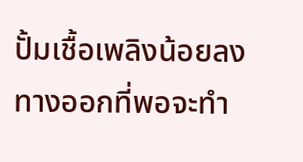ปั้มเชื้อเพลิงน้อยลง ทางออกที่พอจะทำ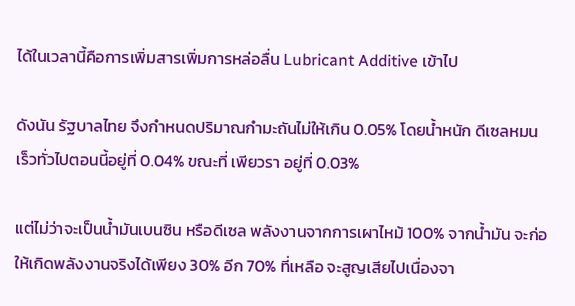ได้ในเวลานี้คือการเพิ่มสารเพิ่มการหล่อลื่น Lubricant Additive เข้าไป

ดังนัน รัฐบาลไทย จึงกำหนดปริมาณกำมะถันไม่ให้เกิน 0.05% โดยน้ำหนัก ดีเซลหมนเร็วทั่วไปตอนนี้อยู่ที่ 0.04% ขณะที่ เพียวรา อยู่ที่ 0.03%

แต่ไม่ว่าจะเป็นน้ำมันเบนซิน หรือดีเซล พลังงานจากการเผาไหม้ 100% จากน้ำมัน จะก่อให้เกิดพลังงานจริงได้เพียง 30% อีก 70% ที่เหลือ จะสูญเสียไปเนื่องจา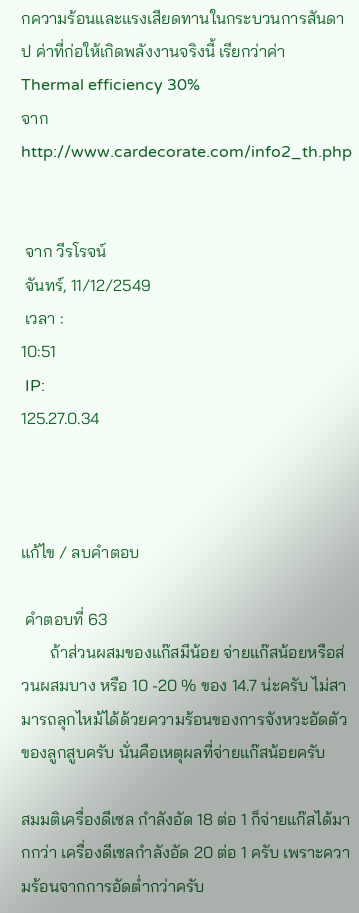กความร้อนและแรงเสียดทานในกระบวนการสันดาป ค่าที่ก่อให้เกิดพลังงานจริงนี้ เรียกว่าค่า Thermal efficiency 30%
จาก http://www.cardecorate.com/info2_th.php


 จาก วีรโรจน์
 จันทร์, 11/12/2549
 เวลา :
10:51
 IP:
125.27.0.34



แก้ไข / ลบคำตอบ

 คำตอบที่ 63
       ถ้าส่วนผสมของแก๊สมีน้อย จ่ายแก๊สน้อยหรือส่วนผสมบาง หรือ 10 -20 % ของ 14.7 น่ะครับ ไม่สามารถลุกไหม้ได้ด้วยความร้อนของการจังหวะอัดตัวของลูกสูบครับ นั่นคือเหตุผลที่จ่ายแก๊สน้อยครับ

สมมติเครื่องดีเซล กำลังอัด 18 ต่อ 1 ก็จ่ายแก๊สได้มากกว่า เครื่องดีเซลกำลังอัด 20 ต่อ 1 ครับ เพราะความร้อนจากการอัดต่ำกว่าครับ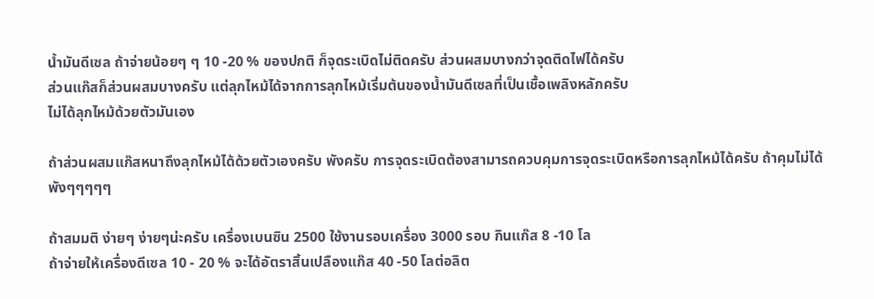น้ำมันดีเซล ถ้าจ่ายน้อยๆ ๆ 10 -20 % ของปกติ ก็จุดระเบิดไม่ติดครับ ส่วนผสมบางกว่าจุดติดไฟได้ครับ
ส่วนแก๊สก็ส่วนผสมบางครับ แต่ลุกไหม้ได้จากการลุกไหม้เริ่มต้นของน้ำมันดีเซลที่เป็นเชื้อเพลิงหลักครับ
ไม่ได้ลุกไหม้ด้วยตัวมันเอง

ถ้าส่วนผสมแก๊สหนาถึงลุกไหม้ได้ด้วยตัวเองครับ พังครับ การจุดระเบิดต้องสามารถควบคุมการจุดระเบิดหรือการลุกไหม้ได้ครับ ถ้าคุมไม่ได้ พังๆๆๆๆๆ

ถ้าสมมติ ง่ายๆ ง่ายๆน่ะครับ เครื่องเบนซิน 2500 ใช้งานรอบเครื่อง 3000 รอบ กินแก๊ส 8 -10 โล
ถ้าจ่ายให้เครื่องดีเซล 10 - 20 % จะได้อัตราสิ้นเปลืองแก๊ส 40 -50 โลต่อลิต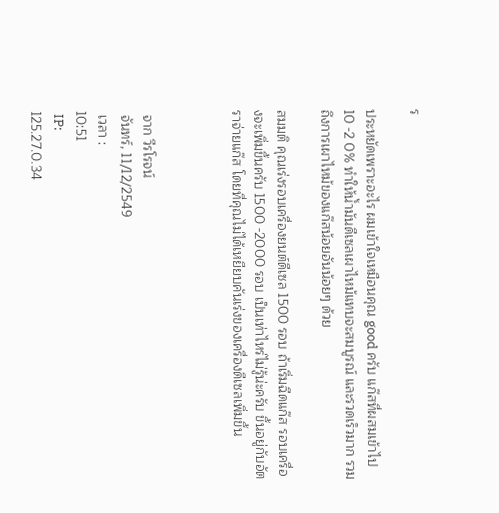ร

ประหยัดเพราะอะไร ผมเข้าใจเหมือนคุณ good ครับ แก๊สที่ผสมเข้าไป 10 -2 0% ทำให้น้ำมันดีเซลเผาไหม้แทบจะสมบูรณ์ และรวดเร็วมาก รวมถึงการเผาไหม้ของแก๊สน้อยอันน้อยๆ ด้วย

สมมติ คุณเร่งรอบเครื่องยนต์ดีเซล 1500 รอบ ถ้าเริ่มฉีดแก๊ส รอบเครื่องจะเพิ่มขึ้นครับ 1500 -2000 รอบ เป็นเท่าไหร่ไม่รู้น่ะครับ ขึ้นอยู่กับอัตราจ่ายแก๊ส โดยที่คุณไม่ได้เหยียบคันเร่งของเครื่องดีเซลเพิ่มขึ้น



 จาก วีรโรจน์
 จันทร์, 11/12/2549
 เวลา :
10:51
 IP:
125.27.0.34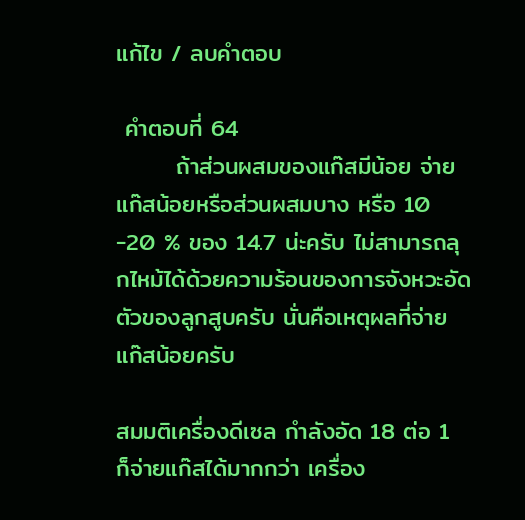แก้ไข / ลบคำตอบ

 คำตอบที่ 64
       ถ้าส่วนผสมของแก๊สมีน้อย จ่ายแก๊สน้อยหรือส่วนผสมบาง หรือ 10 -20 % ของ 14.7 น่ะครับ ไม่สามารถลุกไหม้ได้ด้วยความร้อนของการจังหวะอัดตัวของลูกสูบครับ นั่นคือเหตุผลที่จ่ายแก๊สน้อยครับ

สมมติเครื่องดีเซล กำลังอัด 18 ต่อ 1 ก็จ่ายแก๊สได้มากกว่า เครื่อง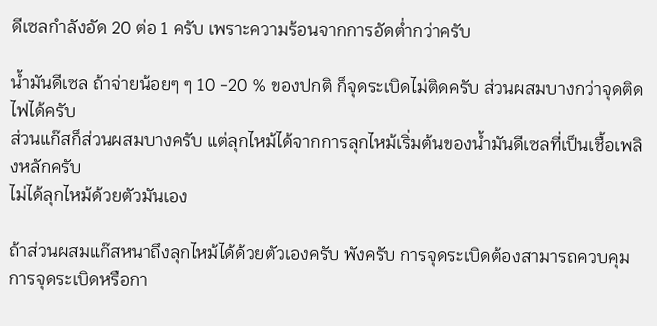ดีเซลกำลังอัด 20 ต่อ 1 ครับ เพราะความร้อนจากการอัดต่ำกว่าครับ

น้ำมันดีเซล ถ้าจ่ายน้อยๆ ๆ 10 -20 % ของปกติ ก็จุดระเบิดไม่ติดครับ ส่วนผสมบางกว่าจุดติดไฟได้ครับ
ส่วนแก๊สก็ส่วนผสมบางครับ แต่ลุกไหม้ได้จากการลุกไหม้เริ่มต้นของน้ำมันดีเซลที่เป็นเชื้อเพลิงหลักครับ
ไม่ได้ลุกไหม้ด้วยตัวมันเอง

ถ้าส่วนผสมแก๊สหนาถึงลุกไหม้ได้ด้วยตัวเองครับ พังครับ การจุดระเบิดต้องสามารถควบคุมการจุดระเบิดหรือกา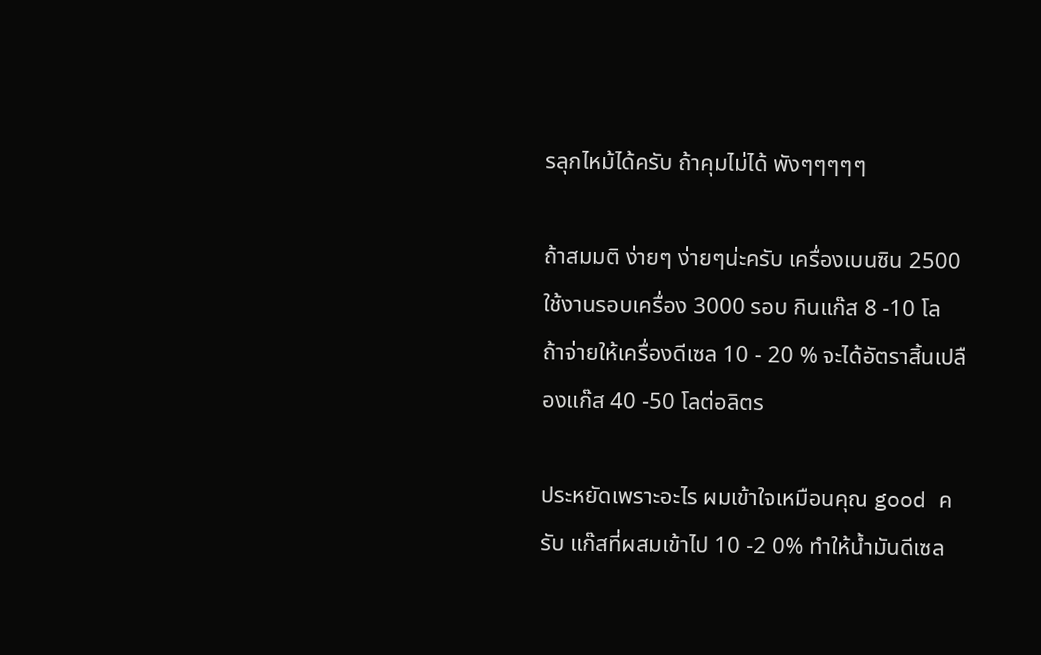รลุกไหม้ได้ครับ ถ้าคุมไม่ได้ พังๆๆๆๆๆ

ถ้าสมมติ ง่ายๆ ง่ายๆน่ะครับ เครื่องเบนซิน 2500 ใช้งานรอบเครื่อง 3000 รอบ กินแก๊ส 8 -10 โล
ถ้าจ่ายให้เครื่องดีเซล 10 - 20 % จะได้อัตราสิ้นเปลืองแก๊ส 40 -50 โลต่อลิตร

ประหยัดเพราะอะไร ผมเข้าใจเหมือนคุณ good ครับ แก๊สที่ผสมเข้าไป 10 -2 0% ทำให้น้ำมันดีเซล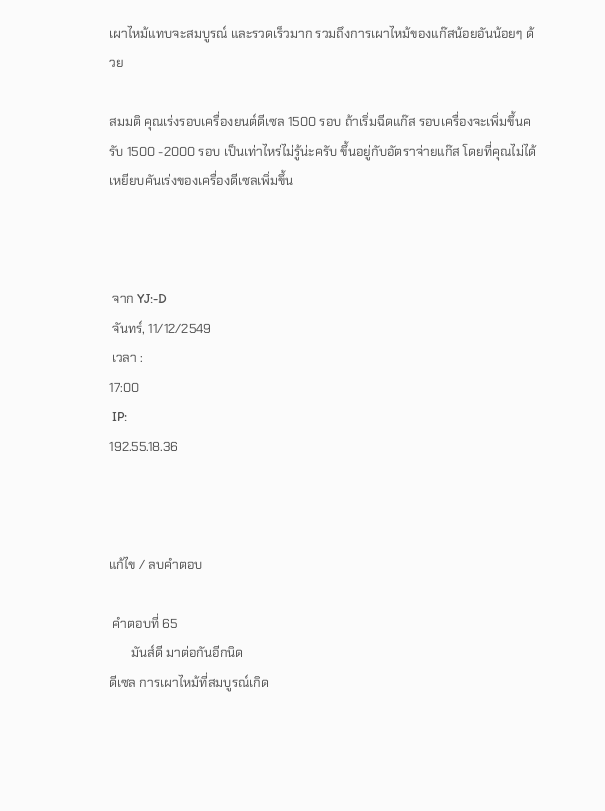เผาไหม้แทบจะสมบูรณ์ และรวดเร็วมาก รวมถึงการเผาไหม้ของแก๊สน้อยอันน้อยๆ ด้วย

สมมติ คุณเร่งรอบเครื่องยนต์ดีเซล 1500 รอบ ถ้าเริ่มฉีดแก๊ส รอบเครื่องจะเพิ่มขึ้นครับ 1500 -2000 รอบ เป็นเท่าไหร่ไม่รู้น่ะครับ ขึ้นอยู่กับอัตราจ่ายแก๊ส โดยที่คุณไม่ได้เหยียบคันเร่งของเครื่องดีเซลเพิ่มขึ้น



 จาก YJ:-D
 จันทร์, 11/12/2549
 เวลา :
17:00
 IP:
192.55.18.36



แก้ไข / ลบคำตอบ

 คำตอบที่ 65
       มันส์ดี มาต่อกันอีกนิด
ดีเซล การเผาไหม้ที่สมบูรณ์เกิด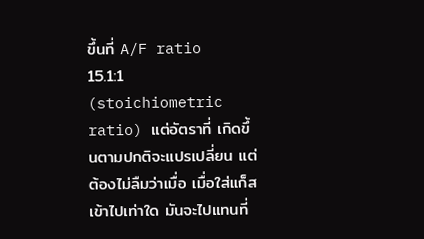ขึ้นที่ A/F ratio 15.1:1 (stoichiometric ratio) แต่อัตราที่ เกิดขึ้นตามปกติจะแปรเปลี่ยน แต่ต้องไม่ลืมว่าเมื่อ เมื่อใส่แก็สเข้าไปเท่าใด มันจะไปแทนที่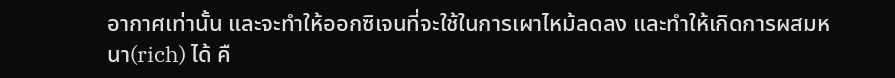อากาศเท่านั้น และจะทำให้ออกซิเจนที่จะใช้ในการเผาไหม้ลดลง และทำให้เกิดการผสมหนา(rich) ได้ คื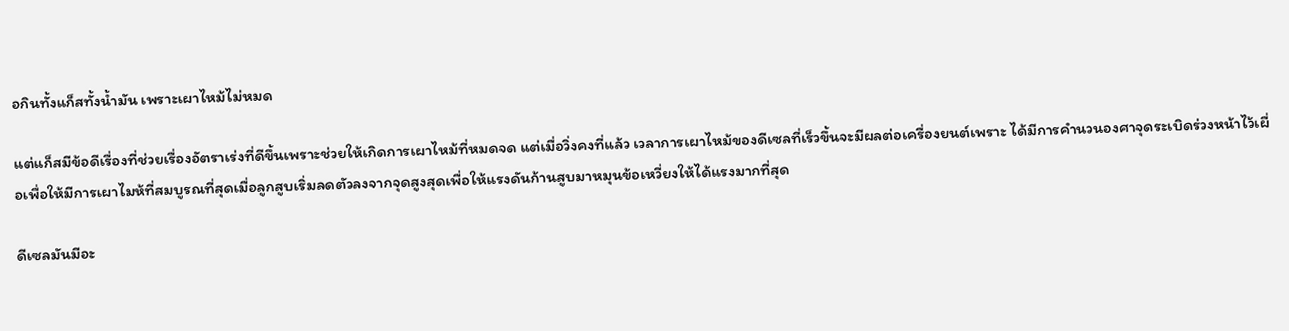อกินทั้งแก็สทั้งน้ำมัน เพราะเผาไหม้ไม่หมด

แต่แก็สมีข้อดีเรื่องที่ช่วยเรื่องอัตราเร่งที่ดีขึ้นเพราะช่วยให้เกิดการเผาไหม้ที่หมดจด แต่เมื่อวิ่งคงที่แล้ว เวลาการเผาไหม้ของดีเซลที่เร็วขึ้นจะมีผลต่อเครื่องยนต์เพราะ ได้มีการคำนวนองศาจุดระเบิดร่วงหน้าไว้เผื่อเพื่อให้มีการเผาไมห้ที่สมบูรณที่สุดเมื่อลูกสูบเริ่มลดตัวลงจากจุดสูงสุดเพื่อให้แรงดันก้านสูบมาหมุนข้อเหวี่ยงให้ได้แรงมากที่สุด

ดีเซลมันมีอะ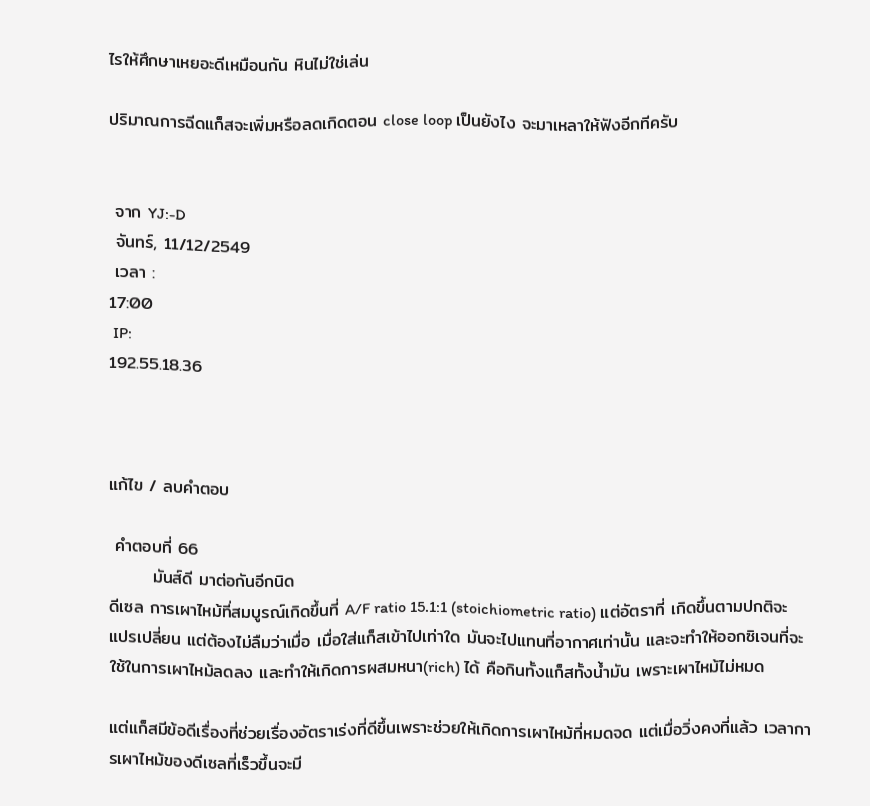ไรให้ศึกษาเหยอะดีเหมือนกัน หินไม่ใช่เล่น

ปริมาณการฉีดแก็สจะเพิ่มหรือลดเกิดตอน close loop เป็นยังไง จะมาเหลาให้ฟังอีกทีครับ


 จาก YJ:-D
 จันทร์, 11/12/2549
 เวลา :
17:00
 IP:
192.55.18.36



แก้ไข / ลบคำตอบ

 คำตอบที่ 66
       มันส์ดี มาต่อกันอีกนิด
ดีเซล การเผาไหม้ที่สมบูรณ์เกิดขึ้นที่ A/F ratio 15.1:1 (stoichiometric ratio) แต่อัตราที่ เกิดขึ้นตามปกติจะแปรเปลี่ยน แต่ต้องไม่ลืมว่าเมื่อ เมื่อใส่แก็สเข้าไปเท่าใด มันจะไปแทนที่อากาศเท่านั้น และจะทำให้ออกซิเจนที่จะใช้ในการเผาไหม้ลดลง และทำให้เกิดการผสมหนา(rich) ได้ คือกินทั้งแก็สทั้งน้ำมัน เพราะเผาไหม้ไม่หมด

แต่แก็สมีข้อดีเรื่องที่ช่วยเรื่องอัตราเร่งที่ดีขึ้นเพราะช่วยให้เกิดการเผาไหม้ที่หมดจด แต่เมื่อวิ่งคงที่แล้ว เวลาการเผาไหม้ของดีเซลที่เร็วขึ้นจะมี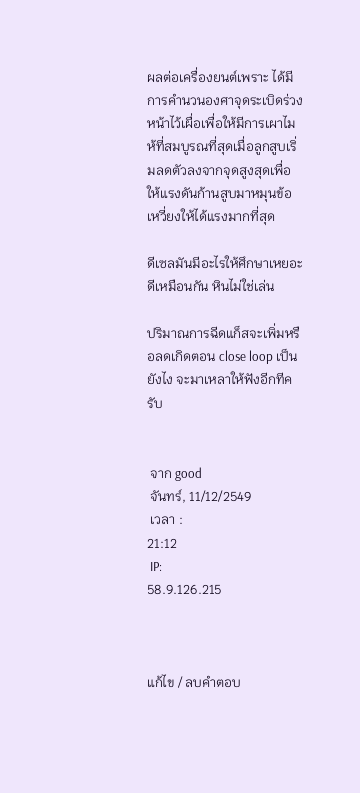ผลต่อเครื่องยนต์เพราะ ได้มีการคำนวนองศาจุดระเบิดร่วงหน้าไว้เผื่อเพื่อให้มีการเผาไมห้ที่สมบูรณที่สุดเมื่อลูกสูบเริ่มลดตัวลงจากจุดสูงสุดเพื่อให้แรงดันก้านสูบมาหมุนข้อเหวี่ยงให้ได้แรงมากที่สุด

ดีเซลมันมีอะไรให้ศึกษาเหยอะดีเหมือนกัน หินไม่ใช่เล่น

ปริมาณการฉีดแก็สจะเพิ่มหรือลดเกิดตอน close loop เป็นยังไง จะมาเหลาให้ฟังอีกทีครับ


 จาก good
 จันทร์, 11/12/2549
 เวลา :
21:12
 IP:
58.9.126.215



แก้ไข / ลบคำตอบ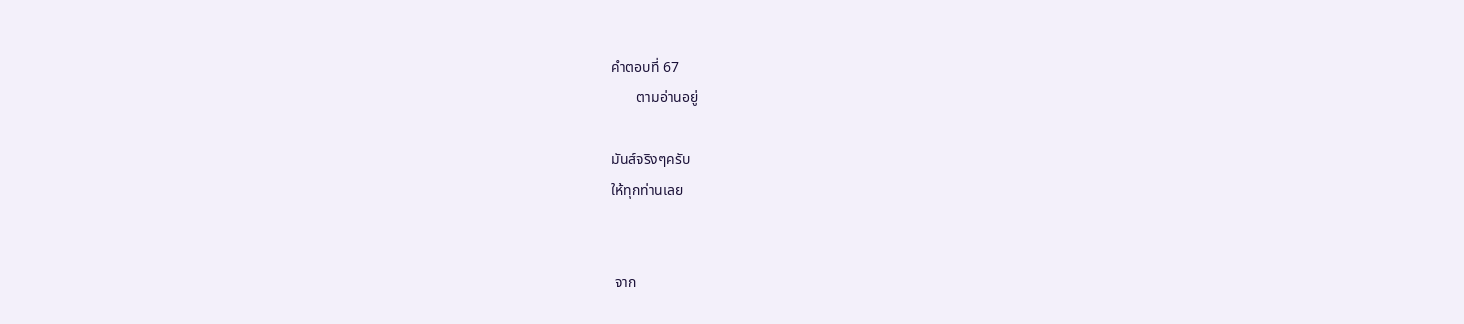คำตอบที่ 67
       ตามอ่านอยู่

มันส์จริงๆครับ
ให้ทุกท่านเลย


 จาก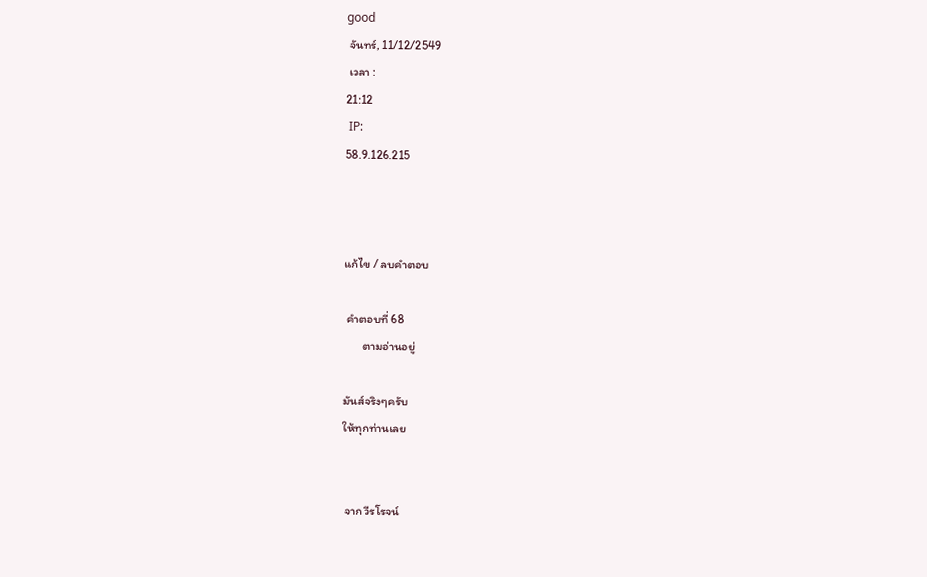good
 จันทร์, 11/12/2549
 เวลา :
21:12
 IP:
58.9.126.215



แก้ไข / ลบคำตอบ

 คำตอบที่ 68
       ตามอ่านอยู่

มันส์จริงๆครับ
ให้ทุกท่านเลย


 จาก วีรโรจน์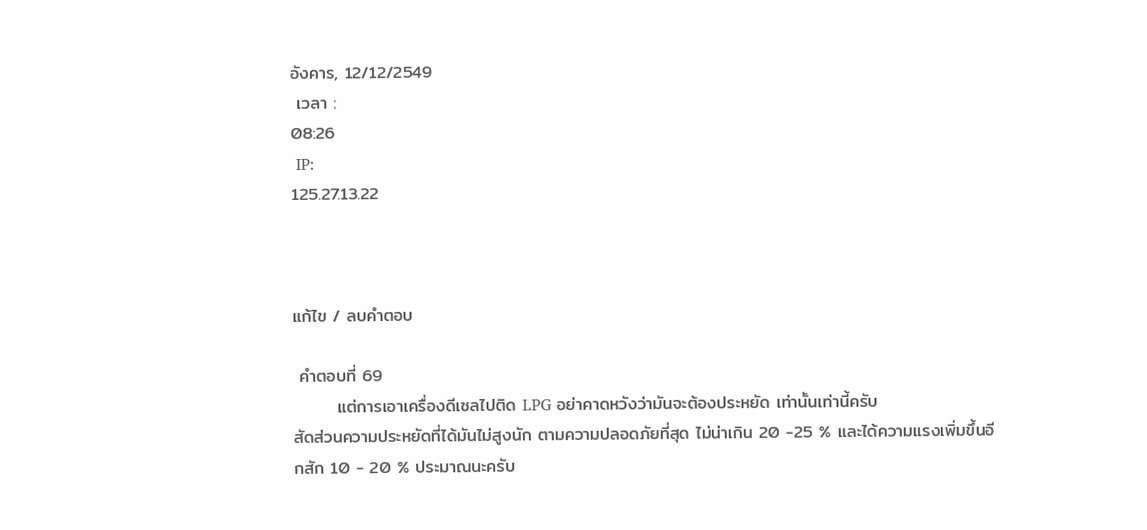อังคาร, 12/12/2549
 เวลา :
08:26
 IP:
125.27.13.22



แก้ไข / ลบคำตอบ

 คำตอบที่ 69
       แต่การเอาเครื่องดีเซลไปติด LPG อย่าคาดหวังว่ามันจะต้องประหยัด เท่านั้นเท่านี้ครับ
สัดส่วนความประหยัดที่ได้มันไม่สูงนัก ตามความปลอดภัยที่สุด ไม่น่าเกิน 20 -25 % และได้ความแรงเพิ่มขึ้นอีกสัก 10 - 20 % ประมาณนะครับ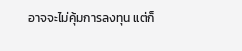อาจจะไม่คุ้มการลงทุน แต่ก็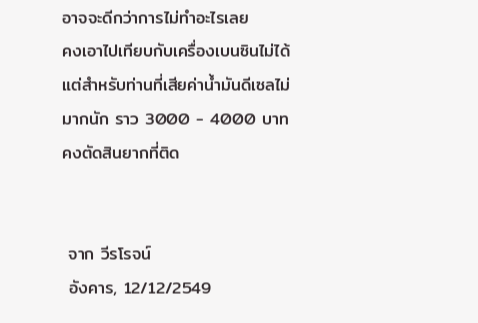อาจจะดีกว่าการไม่ทำอะไรเลย
คงเอาไปเทียบกับเครื่องเบนซินไม่ได้
แต่สำหรับท่านที่เสียค่าน้ำมันดีเซลไม่มากนัก ราว 3000 - 4000 บาท คงตัดสินยากที่ติด


 จาก วีรโรจน์
 อังคาร, 12/12/2549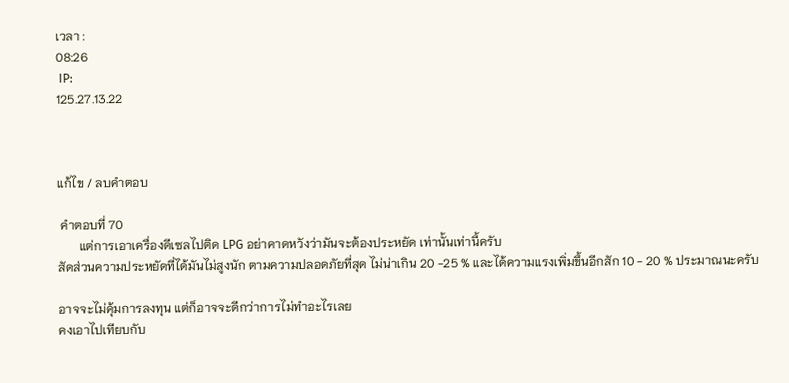เวลา :
08:26
 IP:
125.27.13.22



แก้ไข / ลบคำตอบ

 คำตอบที่ 70
       แต่การเอาเครื่องดีเซลไปติด LPG อย่าคาดหวังว่ามันจะต้องประหยัด เท่านั้นเท่านี้ครับ
สัดส่วนความประหยัดที่ได้มันไม่สูงนัก ตามความปลอดภัยที่สุด ไม่น่าเกิน 20 -25 % และได้ความแรงเพิ่มขึ้นอีกสัก 10 - 20 % ประมาณนะครับ

อาจจะไม่คุ้มการลงทุน แต่ก็อาจจะดีกว่าการไม่ทำอะไรเลย
คงเอาไปเทียบกับ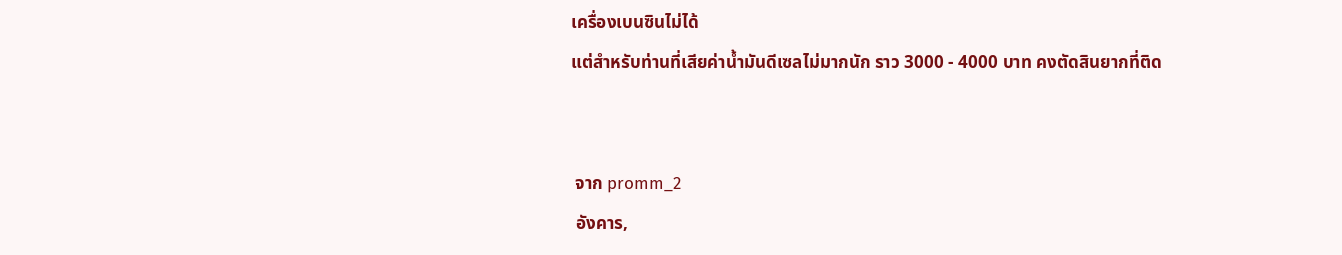เครื่องเบนซินไม่ได้
แต่สำหรับท่านที่เสียค่าน้ำมันดีเซลไม่มากนัก ราว 3000 - 4000 บาท คงตัดสินยากที่ติด


 จาก promm_2
 อังคาร,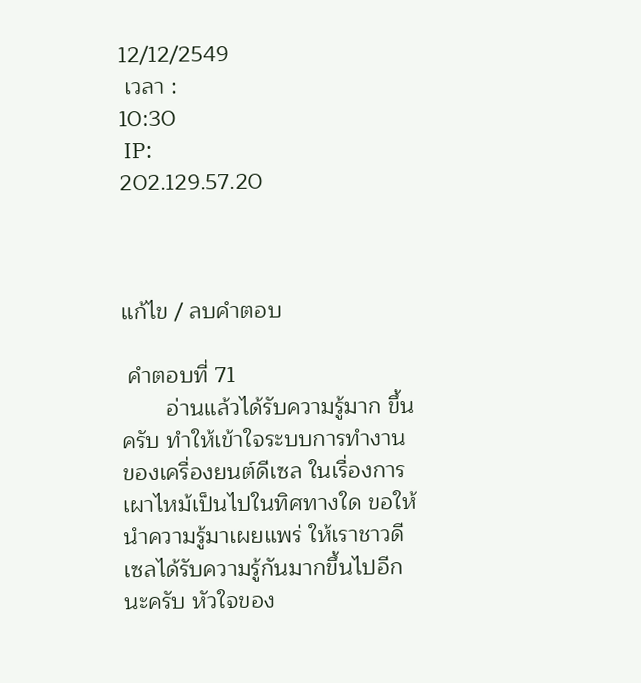12/12/2549
 เวลา :
10:30
 IP:
202.129.57.20



แก้ไข / ลบคำตอบ

 คำตอบที่ 71
       อ่านแล้วได้รับความรู้มาก ขึ้นครับ ทำให้เข้าใจระบบการทำงานของเครื่องยนต์ดีเซล ในเรื่องการเผาไหม้เป็นไปในทิศทางใด ขอให้นำความรู้มาเผยแพร่ ให้เราชาวดีเซลได้รับความรู้กันมากขึ้นไปอีกนะครับ หัวใจของ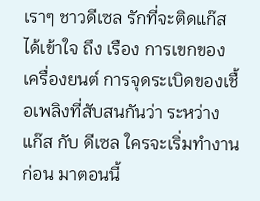เราๆ ชาวดีเซล รักที่จะติดแก๊ส ได้เข้าใจ ถึง เรือง การเขกของเครื่องยนต์ การจุดระเบิดของเชื้อเพลิงที่สับสนกันว่า ระหว่างแก๊ส กับ ดีเซล ใครจะเริ่มทำงานก่อน มาตอนนี้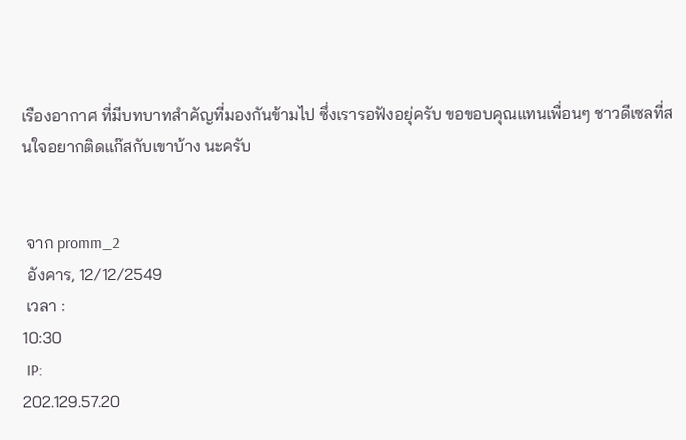เรืองอากาศ ที่มีบทบาทสำคัญที่มองกันข้ามไป ซึ่งเรารอฟังอยุ่ครับ ขอขอบคุณแทนเพื่อนๆ ชาวดีเซลที่สนใจอยากติดแก๊สกับเขาบ้าง นะครับ


 จาก promm_2
 อังคาร, 12/12/2549
 เวลา :
10:30
 IP:
202.129.57.20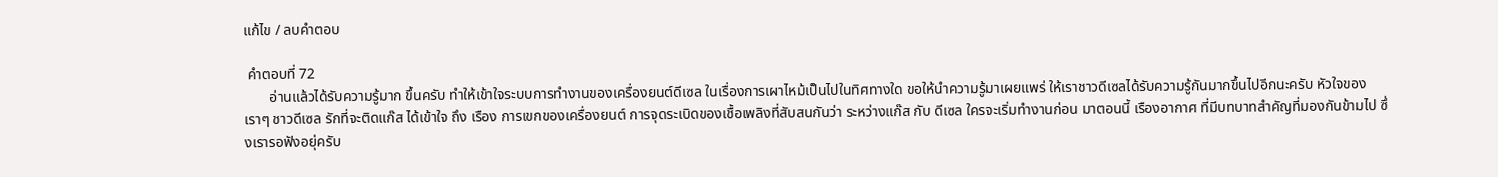แก้ไข / ลบคำตอบ

 คำตอบที่ 72
       อ่านแล้วได้รับความรู้มาก ขึ้นครับ ทำให้เข้าใจระบบการทำงานของเครื่องยนต์ดีเซล ในเรื่องการเผาไหม้เป็นไปในทิศทางใด ขอให้นำความรู้มาเผยแพร่ ให้เราชาวดีเซลได้รับความรู้กันมากขึ้นไปอีกนะครับ หัวใจของเราๆ ชาวดีเซล รักที่จะติดแก๊ส ได้เข้าใจ ถึง เรือง การเขกของเครื่องยนต์ การจุดระเบิดของเชื้อเพลิงที่สับสนกันว่า ระหว่างแก๊ส กับ ดีเซล ใครจะเริ่มทำงานก่อน มาตอนนี้ เรืองอากาศ ที่มีบทบาทสำคัญที่มองกันข้ามไป ซึ่งเรารอฟังอยุ่ครับ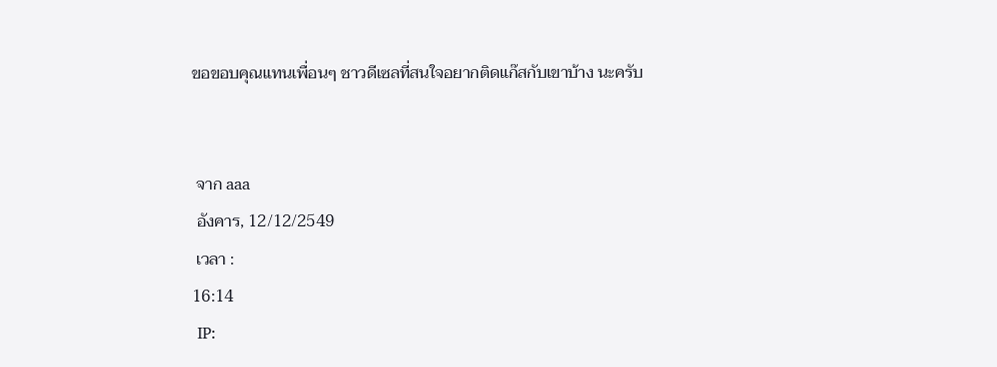ขอขอบคุณแทนเพื่อนๆ ชาวดีเซลที่สนใจอยากติดแก๊สกับเขาบ้าง นะครับ


 จาก aaa
 อังคาร, 12/12/2549
 เวลา :
16:14
 IP: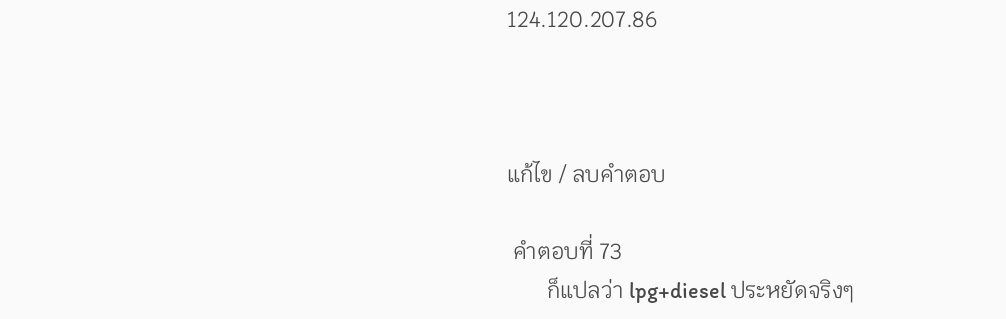124.120.207.86



แก้ไข / ลบคำตอบ

 คำตอบที่ 73
       ก็แปลว่า lpg+diesel ประหยัดจริงๆ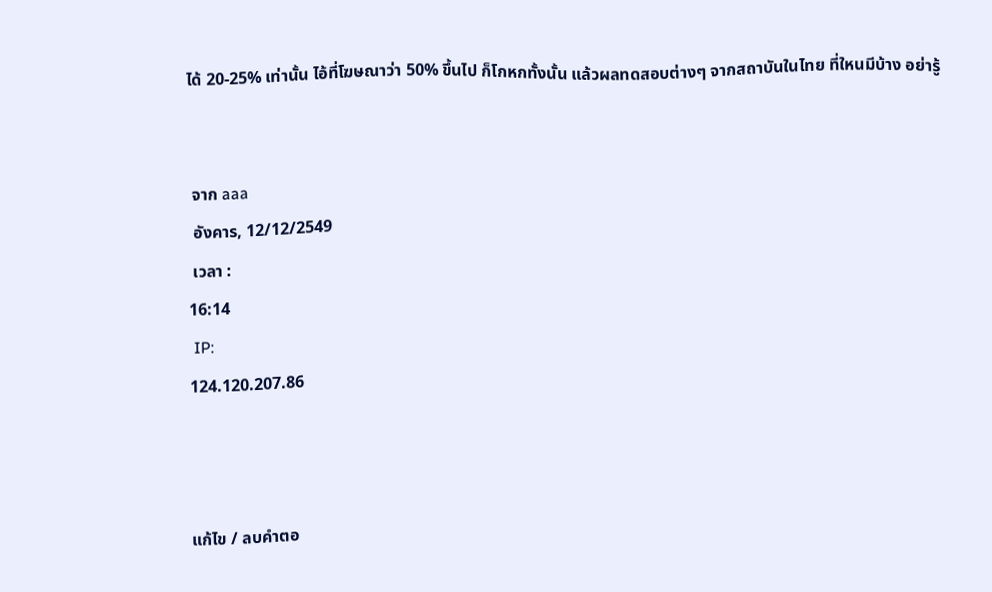ได้ 20-25% เท่านั้น ไอ้ที่โฆษณาว่า 50% ขึ้นไป ก็โกหกทั้งนั้น แล้วผลทดสอบต่างๆ จากสถาบันในไทย ที่ใหนมีบ้าง อย่ารู้


 จาก aaa
 อังคาร, 12/12/2549
 เวลา :
16:14
 IP:
124.120.207.86



แก้ไข / ลบคำตอ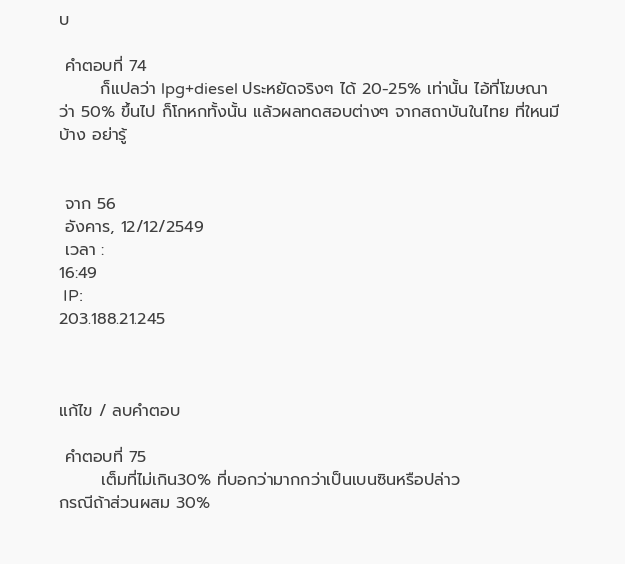บ

 คำตอบที่ 74
       ก็แปลว่า lpg+diesel ประหยัดจริงๆ ได้ 20-25% เท่านั้น ไอ้ที่โฆษณาว่า 50% ขึ้นไป ก็โกหกทั้งนั้น แล้วผลทดสอบต่างๆ จากสถาบันในไทย ที่ใหนมีบ้าง อย่ารู้


 จาก 56
 อังคาร, 12/12/2549
 เวลา :
16:49
 IP:
203.188.21.245



แก้ไข / ลบคำตอบ

 คำตอบที่ 75
       เต็มที่ไม่เกิน30% ที่บอกว่ามากกว่าเป็นเบนซินหรือปล่าว
กรณีถ้าส่วนผสม 30%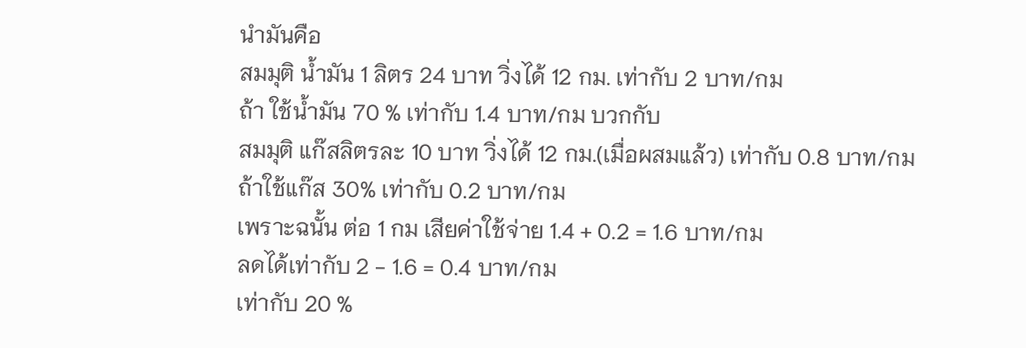นำมันคือ
สมมุติ น้ำมัน 1 ลิตร 24 บาท วิ่งได้ 12 กม. เท่ากับ 2 บาท/กม
ถ้า ใช้น้ำมัน 70 % เท่ากับ 1.4 บาท/กม บวกกับ
สมมุติ แก๊สลิตรละ 10 บาท วิ่งได้ 12 กม.(เมื่อผสมแล้ว) เท่ากับ 0.8 บาท/กม
ถ้าใช้แก๊ส 30% เท่ากับ 0.2 บาท/กม
เพราะฉนั้น ต่อ 1 กม เสียค่าใช้จ่าย 1.4 + 0.2 = 1.6 บาท/กม
ลดได้เท่ากับ 2 - 1.6 = 0.4 บาท/กม
เท่ากับ 20 %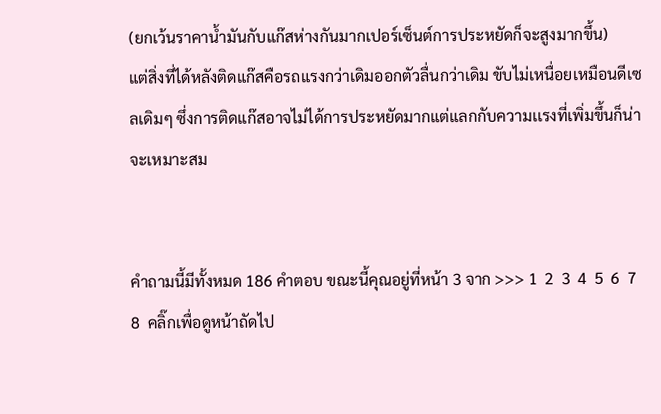(ยกเว้นราคาน้ำมันกับแก๊สห่างกันมากเปอร์เซ็นต์การประหยัดก็จะสูงมากขึ้น)
แต่สิ่งที่ได้หลังติดแก๊สคือรถแรงกว่าเดิมออกตัวลื่นกว่าเดิม ขับไม่เหนื่อยเหมือนดีเซลเดิมๆ ซึ่งการติดแก๊สอาจไม่ได้การประหยัดมากแต่แลกกับความเเรงที่เพิ่มขึ้นก็น่าจะเหมาะสม


คำถามนี้มีทั้งหมด 186 คำตอบ ขณะนี้คุณอยู่ที่หน้า 3 จาก >>> 1  2  3  4  5  6  7  8  คลิ๊กเพื่อดูหน้าถัดไป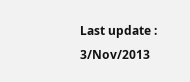Last update : 3/Nov/2013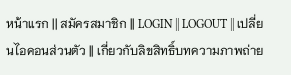หน้าแรก || สมัครสมาชิก || LOGIN || LOGOUT || เปลี่ยนไอคอนส่วนตัว || เกี่ยวกับลิขสิทธิ์บทความภาพถ่าย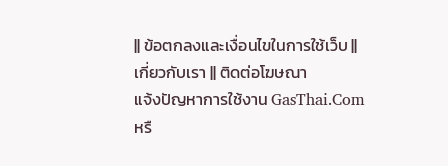|| ข้อตกลงและเงื่อนไขในการใช้เว็บ || เกี่ยวกับเรา || ติดต่อโฆษณา
แจ้งปัญหาการใช้งาน GasThai.Com หรื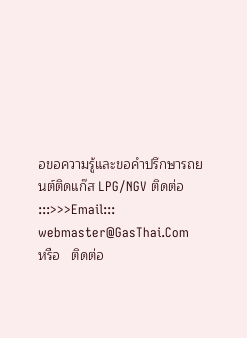อขอความรู้และขอคำปรึกษารถยนต์ติดแก๊ส LPG/NGV ติดต่อ :::>>>Email::: webmaster@GasThai.Com   หรือ   ติดต่อ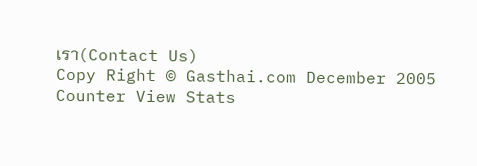เรา(Contact Us)
Copy Right © Gasthai.com December 2005   Counter View Stats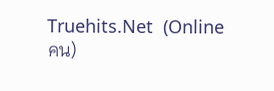Truehits.Net  (Online  คน)